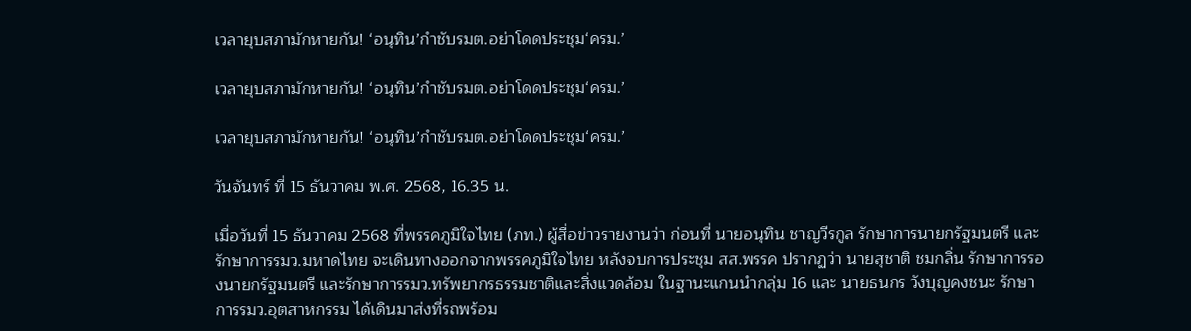เวลายุบสภามักหายกัน! ‘อนุทิน’กำชับรมต.อย่าโดดประชุม‘ครม.’

เวลายุบสภามักหายกัน! ‘อนุทิน’กำชับรมต.อย่าโดดประชุม‘ครม.’

เวลายุบสภามักหายกัน! ‘อนุทิน’กำชับรมต.อย่าโดดประชุม‘ครม.’

วันจันทร์ ที่ 15 ธันวาคม พ.ศ. 2568, 16.35 น.

เมื่อวันที่ 15 ธันวาคม 2568 ที่พรรคภูมิใจไทย (ภท.) ผู้สื่อข่าวรายงานว่า ก่อนที่ นายอนุทิน ชาญวีรกูล รักษาการนายกรัฐมนตรี และรักษาการรมว.มหาดไทย จะเดินทางออกจากพรรคภูมิใจไทย หลังจบการประชุม สส.พรรค ปรากฏว่า นายสุชาติ ชมกลิ่น รักษาการรองนายกรัฐมนตรี และรักษาการรมว.ทรัพยากรธรรมชาติและสิ่งแวดล้อม ในฐานะแกนนำกลุ่ม 16 และ นายธนกร วังบุญคงชนะ รักษาการรมว.อุตสาหกรรม ได้เดินมาส่งที่รถพร้อม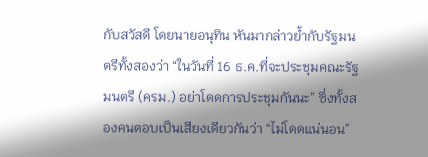กับสวัสดี โดยนายอนุทิน หันมากล่าวย้ำกับรัฐมนตรีทั้งสองว่า “ในวันที่ 16 ธ.ค.ที่จะประชุมคณะรัฐมนตรี (ครม.) อย่าโดดการประชุมกันนะ” ซึ่งทั้งสองคนตอบเป็นเสียงเดียวกันว่า “ไม่โดดแน่นอน”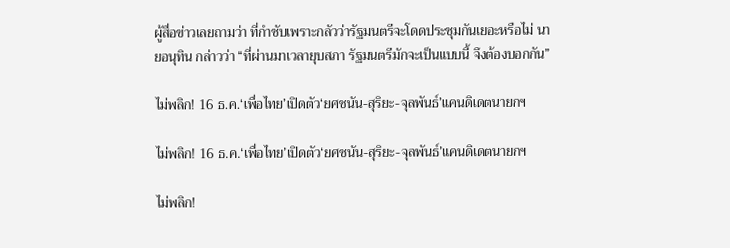ผู้สื่อข่าวเลยถามว่า ที่กำชับเพราะกลัวว่ารัฐมนตรีจะโดดประชุมกันเยอะหรือไม่ นายอนุทิน กล่าวว่า “ที่ผ่านมาเวลายุบสภา รัฐมนตรีมักจะเป็นแบบนี้ จึงต้องบอกกัน”

ไม่พลิก! 16 ธ.ค.‘เพื่อไทย’เปิดตัว‘ยศชนัน-สุริยะ-จุลพันธ์’แคนดิเดตนายกฯ

ไม่พลิก! 16 ธ.ค.‘เพื่อไทย’เปิดตัว‘ยศชนัน-สุริยะ-จุลพันธ์’แคนดิเดตนายกฯ

ไม่พลิก!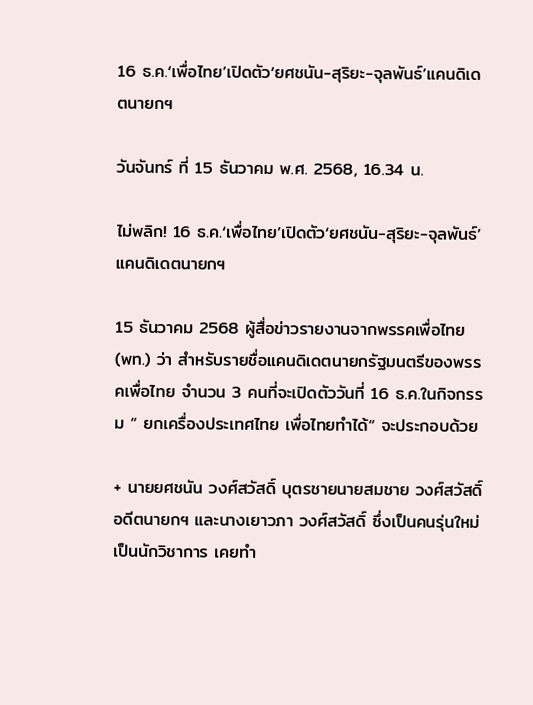16 ธ.ค.‘เพื่อไทย’เปิดตัว‘ยศชนัน-สุริยะ-จุลพันธ์’แคนดิเดตนายกฯ

วันจันทร์ ที่ 15 ธันวาคม พ.ศ. 2568, 16.34 น.

ไม่พลิก! 16 ธ.ค.‘เพื่อไทย’เปิดตัว‘ยศชนัน-สุริยะ-จุลพันธ์’แคนดิเดตนายกฯ

15 ธันวาคม 2568 ผู้สื่อข่าวรายงานจากพรรคเพื่อไทย (พท.) ว่า สำหรับรายชื่อแคนดิเดตนายกรัฐมนตรีของพรรคเพื่อไทย จำนวน 3 คนที่จะเปิดตัววันที่ 16 ธ.ค.ในกิจกรรม “ ยกเครื่องประเทศไทย เพื่อไทยทำได้“ จะประกอบด้วย

+ นายยศชนัน วงศ์สวัสดิ์ บุตรชายนายสมชาย วงศ์สวัสดิ์ อดีตนายกฯ และนางเยาวภา วงศ์สวัสดิ์ ซึ่งเป็นคนรุ่นใหม่เป็นนักวิชาการ เคยทำ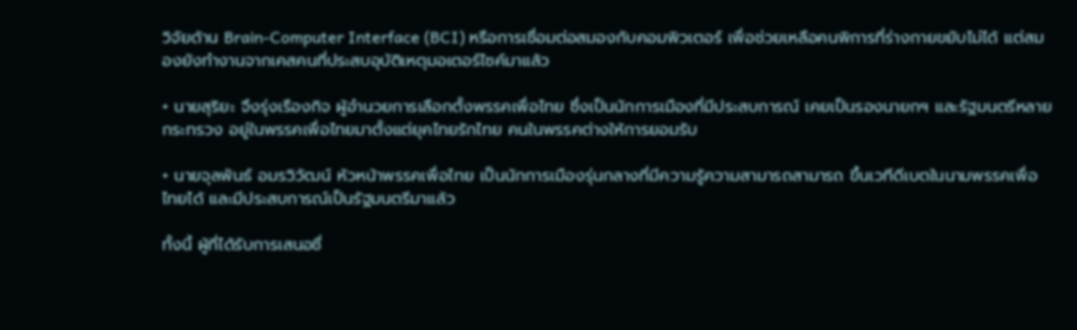วิจัยด้าน Brain-Computer Interface (BCI) หรือการเชื่อมต่อสมองกับคอมพิวเตอร์ เพื่อช่วยเหลือคนพิการที่ร่างกายขยับไม่ได้ แต่สมองยังทำงานจากเคสคนที่ประสบอุบัติเหตุมอเตอร์ไซค์มาแล้ว

+ นายสุริยะ จึงรุ่งเรืองกิจ ผู้อำนวยการเลือกตั้งพรรคเพื่อไทย ซึ่งเป็นนักการเมืองที่มีประสบการณ์ เคยเป็นรองนายกฯ และรัฐมนตรีหลายกระทรวง อยู่ในพรรคเพื่อไทยมาตั้งแต่ยุคไทยรักไทย คนในพรรคต่างให้การยอมรับ

+ นายจุลพันธ์ อมรวิวัฒน์ หัวหน้าพรรคเพื่อไทย เป็นนักการเมืองรุ่นกลางที่มีความรู้ความสามารถสามารถ ขึ้นเวทีดีเบตในนามพรรคเพื่อไทยได้ และมีประสบการณ์เป็นรัฐมนตรีมาแล้ว

ทั้งนี้ ผู้ที่ได้รับการเสนอชื่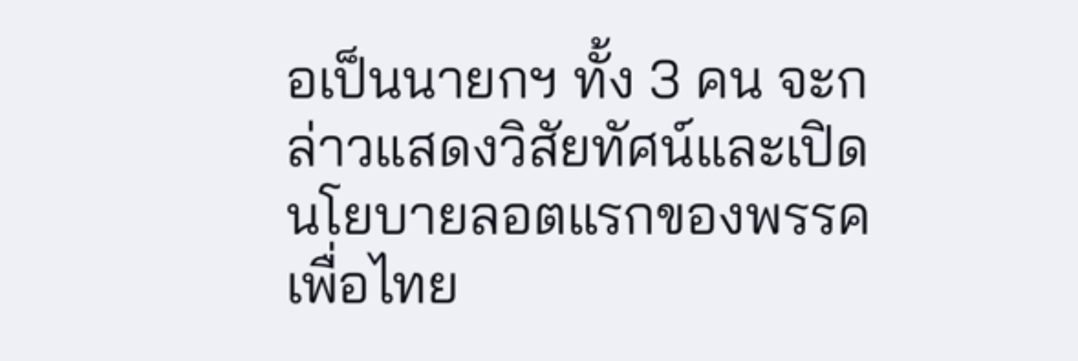อเป็นนายกฯ ทั้ง 3 คน จะกล่าวแสดงวิสัยทัศน์และเปิดนโยบายลอตแรกของพรรคเพื่อไทย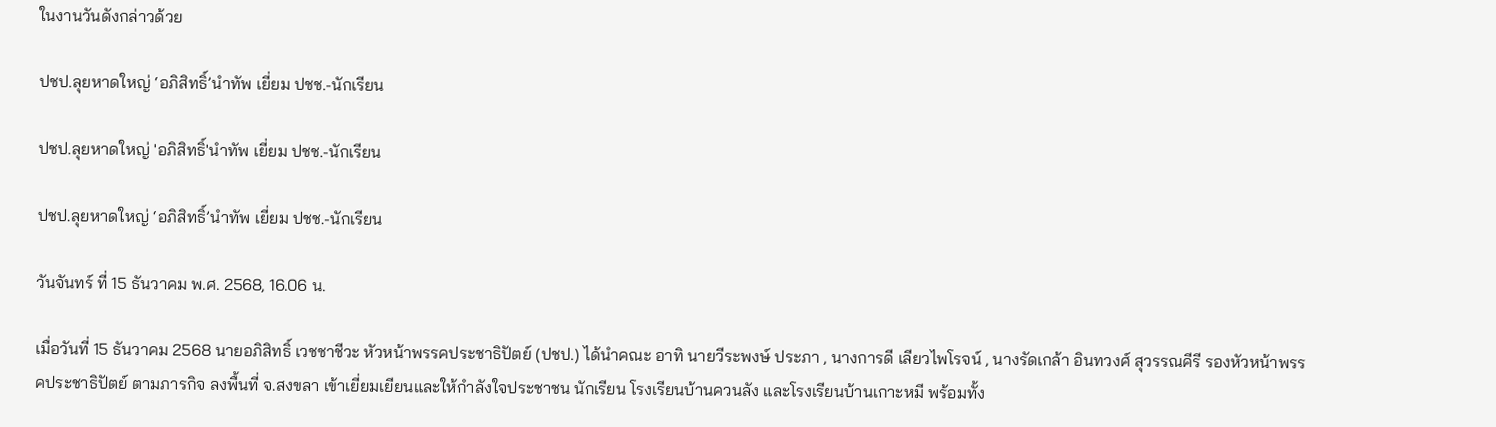ในงานวันดังกล่าวด้วย

ปชป.ลุยหาดใหญ่ ‘อภิสิทธิ์’นำทัพ เยี่ยม ปชช.-นักเรียน

ปชป.ลุยหาดใหญ่ 'อภิสิทธิ์'นำทัพ เยี่ยม ปชช.-นักเรียน

ปชป.ลุยหาดใหญ่ ‘อภิสิทธิ์’นำทัพ เยี่ยม ปชช.-นักเรียน

วันจันทร์ ที่ 15 ธันวาคม พ.ศ. 2568, 16.06 น.

เมื่อวันที่ 15 ธันวาคม 2568 นายอภิสิทธิ์ เวชชาชีวะ หัวหน้าพรรคประชาธิปัตย์ (ปชป.) ได้นำคณะ อาทิ นายวีระพงษ์ ประภา , นางการดี เลียวไพโรจน์ , นางรัดเกล้า อินทวงศ์ สุวรรณคีรี รองหัวหน้าพรรคประชาธิปัตย์ ตามภารกิจ ลงพื้นที่ จ.สงขลา เข้าเยี่ยมเยียนและให้กำลังใจประชาชน นักเรียน โรงเรียนบ้านควนลัง และโรงเรียนบ้านเกาะหมี พร้อมทั้ง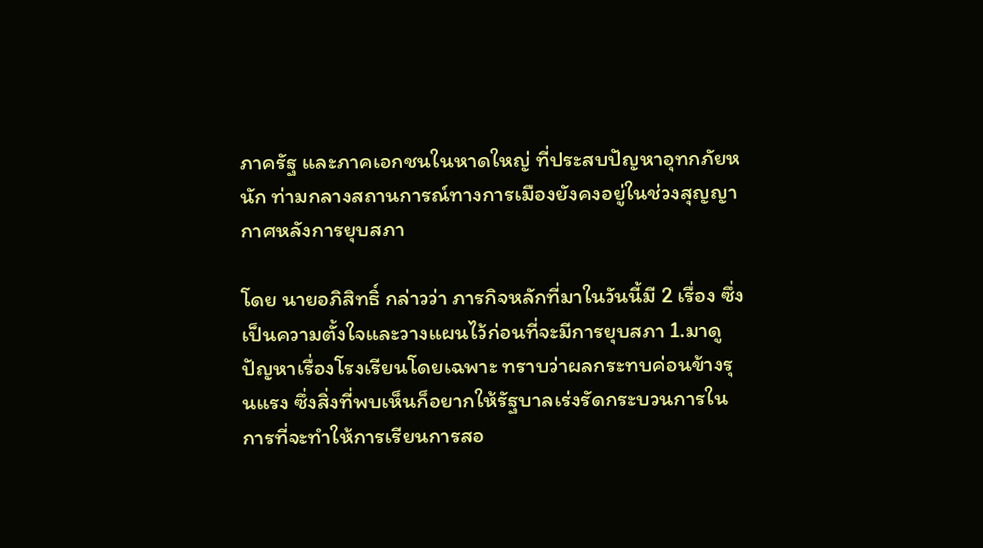ภาครัฐ และภาคเอกชนในหาดใหญ่ ที่ประสบปัญหาอุทกภัยหนัก ท่ามกลางสถานการณ์ทางการเมืองยังคงอยู่ในช่วงสุญญากาศหลังการยุบสภา

โดย นายอภิสิทธิ์ กล่าวว่า ภารกิจหลักที่มาในวันนี้มี 2 เรื่อง ซึ่งเป็นความตั้งใจและวางแผนไว้ก่อนที่จะมีการยุบสภา 1.มาดูปัญหาเรื่องโรงเรียนโดยเฉพาะ ทราบว่าผลกระทบค่อนข้างรุนแรง ซึ่งสิ่งที่พบเห็นก็อยากให้รัฐบาลเร่งรัดกระบวนการในการที่จะทำให้การเรียนการสอ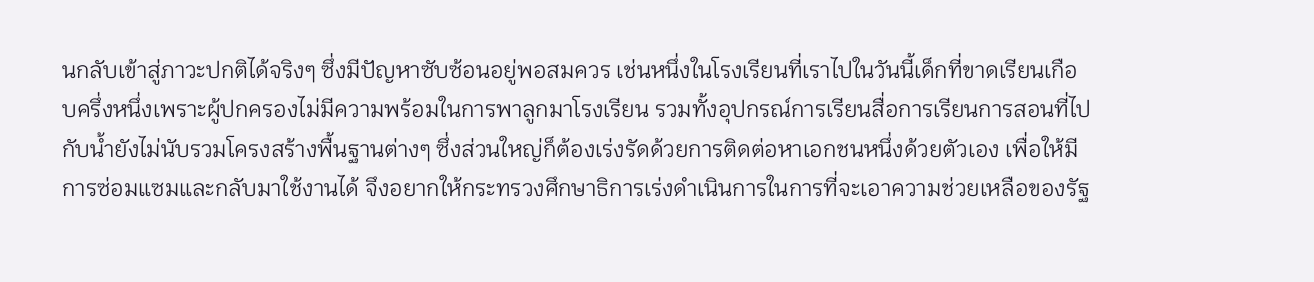นกลับเข้าสู่ภาวะปกติได้จริงๆ ซึ่งมีปัญหาซับซ้อนอยู่พอสมควร เช่นหนึ่งในโรงเรียนที่เราไปในวันนี้เด็กที่ขาดเรียนเกือบครึ่งหนึ่งเพราะผู้ปกครองไม่มีความพร้อมในการพาลูกมาโรงเรียน รวมทั้งอุปกรณ์การเรียนสื่อการเรียนการสอนที่ไปกับน้ำยังไม่นับรวมโครงสร้างพื้นฐานต่างๆ ซึ่งส่วนใหญ่ก็ต้องเร่งรัดด้วยการติดต่อหาเอกชนหนึ่งด้วยตัวเอง เพื่อให้มีการซ่อมแซมและกลับมาใช้งานได้ จึงอยากให้กระทรวงศึกษาธิการเร่งดำเนินการในการที่จะเอาความช่วยเหลือของรัฐ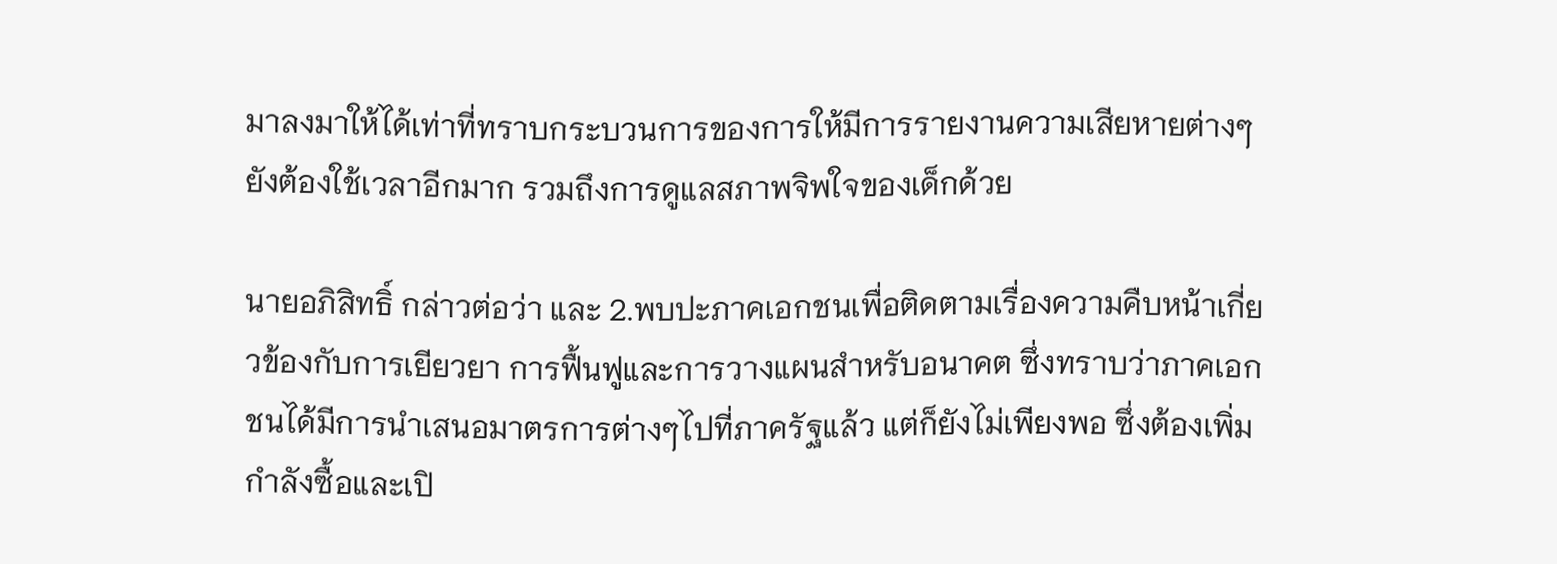มาลงมาให้ได้เท่าที่ทราบกระบวนการของการให้มีการรายงานความเสียหายต่างๆยังต้องใช้เวลาอีกมาก รวมถึงการดูแลสภาพจิพใจของเด็กด้วย

นายอภิสิทธิ์ กล่าวต่อว่า และ 2.พบปะภาคเอกชนเพื่อติดตามเรื่องความคืบหน้าเกี่ยวข้องกับการเยียวยา การฟื้นฟูและการวางแผนสำหรับอนาคต ซึ่งทราบว่าภาคเอกชนได้มีการนำเสนอมาตรการต่างๆไปที่ภาครัฐแล้ว แต่ก็ยังไม่เพียงพอ ซึ่งต้องเพิ่มกำลังซื้อและเปิ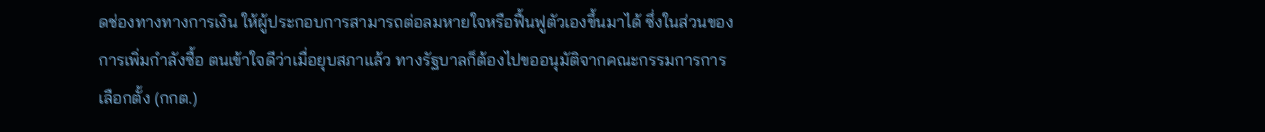ดช่องทางทางการเงิน ให้ผู้ประกอบการสามารถต่อลมหายใจหรือฟื้นฟูตัวเองขึ้นมาได้ ซึ่งในส่วนของการเพิ่มกำลังซื้อ ตนเข้าใจดีว่าเมื่อยุบสภาแล้ว ทางรัฐบาลก็ต้องไปขออนุมัติจากคณะกรรมการการเลือกตั้ง (กกต.)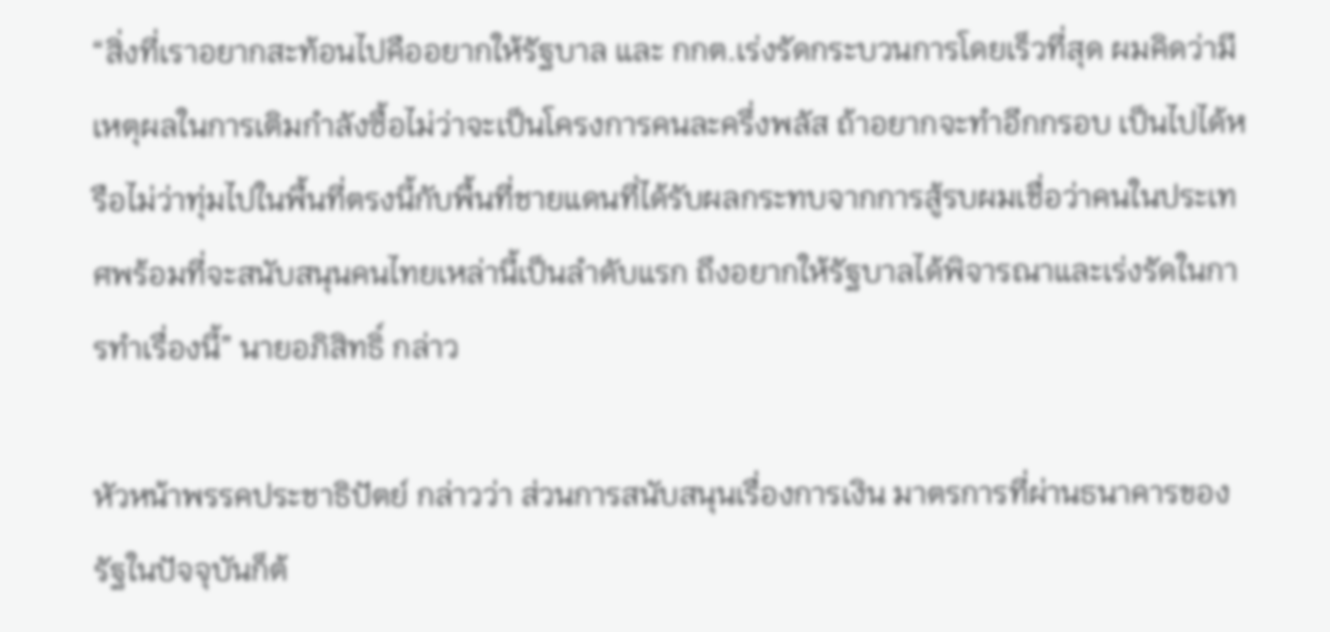“สิ่งที่เราอยากสะท้อนไปคืออยากให้รัฐบาล และ กกต.เร่งรัดกระบวนการโดยเร็วที่สุด ผมคิดว่ามีเหตุผลในการเติมกำลังซื้อไม่ว่าจะเป็นโครงการคนละครึ่งพลัส ถ้าอยากจะทำอีกกรอบ เป็นไปได้หรือไม่ว่าทุ่มไปในพื้นที่ตรงนี้กับพื้นที่ชายแดนที่ได้รับผลกระทบจากการสู้รบผมเชื่อว่าคนในประเทศพร้อมที่จะสนับสนุนคนไทยเหล่านี้เป็นลำดับแรก ถึงอยากให้รัฐบาลได้พิจารณาและเร่งรัดในการทำเรื่องนี้” นายอภิสิทธิ์ กล่าว

หัวหน้าพรรคประชาธิปัตย์ กล่าวว่า ส่วนการสนับสนุนเรื่องการเงิน มาตรการที่ผ่านธนาคารของรัฐในปัจจุบันก็ต้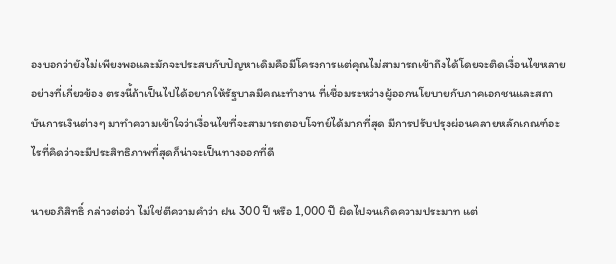องบอกว่ายังไม่เพียงพอและมักจะประสบกับปัญหาเดิมคือมีโครงการแต่คุณไม่สามารถเข้าถึงได้โดยจะติดเงื่อนไขหลายอย่างที่เกี่ยวข้อง ตรงนี้ถ้าเป็นไปได้อยากให้รัฐบาลมีคณะทำงาน ที่เชื่อมระหว่างผู้ออกนโยบายกับภาคเอกชนและสถาบันการเงินต่างๆ มาทำความเข้าใจว่าเงื่อนไขที่จะสามารถตอบโจทย์ได้มากที่สุด มีการปรับปรุงผ่อนคลายหลักเกณฑ์อะไรที่คิดว่าจะมีประสิทธิภาพที่สุดก็น่าจะเป็นทางออกที่ดี

นายอภิสิทธิ์ กล่าวต่อว่า ไม่ใช่ตีความคำว่า ฝน 300 ปี หรือ 1,000 ปี ผิดไปจนเกิดความประมาท แต่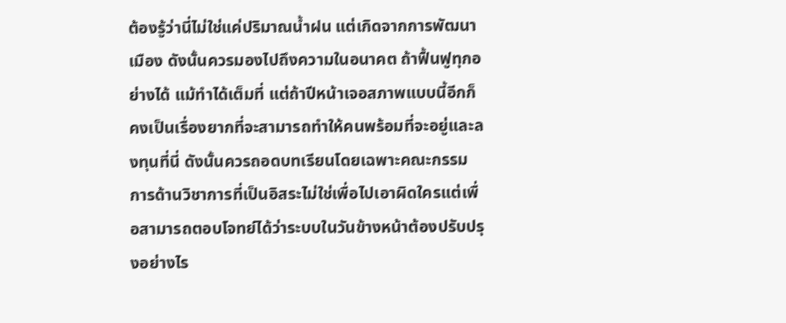ต้องรู้ว่านี่ไม่ใช่แค่ปริมาณน้ำฝน แต่เกิดจากการพัฒนาเมือง ดังนั้นควรมองไปถึงความในอนาคต ถ้าฟื้นฟูทุกอย่างได้ แม้ทำได้เต็มที่ แต่ถ้าปีหน้าเจอสภาพแบบนี้อีกก็คงเป็นเรื่องยากที่จะสามารถทำให้คนพร้อมที่จะอยู่และลงทุนที่นี่ ดังนั้นควรถอดบทเรียนโดยเฉพาะคณะกรรมการด้านวิชาการที่เป็นอิสระไม่ใช่เพื่อไปเอาผิดใครแต่เพื่อสามารถตอบโจทย์ได้ว่าระบบในวันข้างหน้าต้องปรับปรุงอย่างไร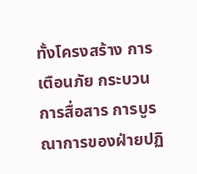ทั้งโครงสร้าง การเตือนภัย กระบวนการสื่อสาร การบูรณาการของฝ่ายปฏิ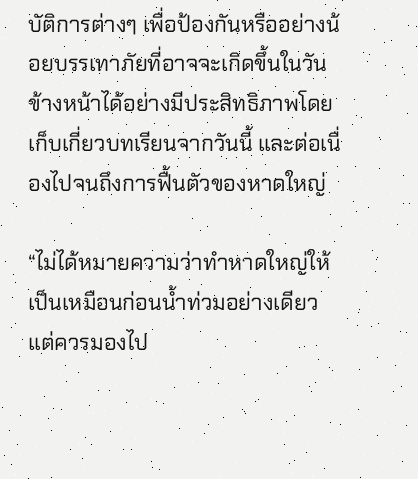บัติการต่างๆ เพื่อป้องกันหรืออย่างน้อยบรรเทาภัยที่อาจจะเกิดขึ้นในวันข้างหน้าได้อย่างมีประสิทธิภาพโดยเก็บเกี่ยวบทเรียนจากวันนี้ และต่อเนื่องไปจนถึงการฟื้นตัวของหาดใหญ่

“ไม่ได้หมายความว่าทำหาดใหญ่ให้เป็นเหมือนก่อนน้ำท่วมอย่างเดียว แต่ควรมองไป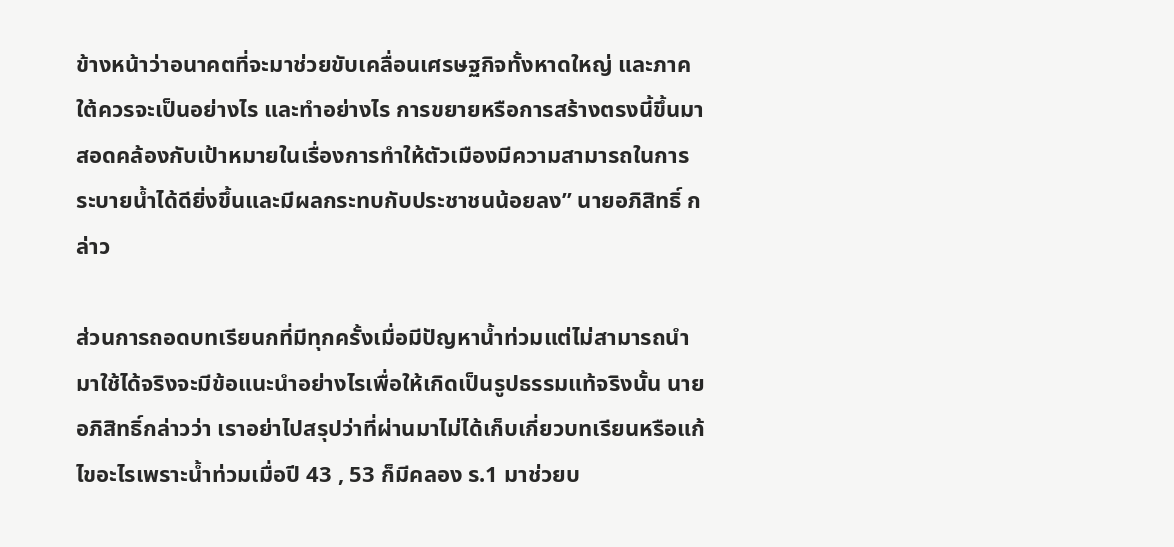ข้างหน้าว่าอนาคตที่จะมาช่วยขับเคลื่อนเศรษฐกิจทั้งหาดใหญ่ และภาคใต้ควรจะเป็นอย่างไร และทำอย่างไร การขยายหรือการสร้างตรงนี้ขึ้นมาสอดคล้องกับเป้าหมายในเรื่องการทำให้ตัวเมืองมีความสามารถในการระบายน้ำได้ดียิ่งขึ้นและมีผลกระทบกับประชาชนน้อยลง” นายอภิสิทธิ์ กล่าว

ส่วนการถอดบทเรียนกที่มีทุกครั้งเมื่อมีปัญหาน้ำท่วมแต่ไม่สามารถนำมาใช้ได้จริงจะมีข้อแนะนำอย่างไรเพื่อให้เกิดเป็นรูปธรรมแท้จริงนั้น นายอภิสิทธิ์กล่าวว่า เราอย่าไปสรุปว่าที่ผ่านมาไม่ได้เก็บเกี่ยวบทเรียนหรือแก้ไขอะไรเพราะน้ำท่วมเมื่อปี 43 , 53 ก็มีคลอง ร.1 มาช่วยบ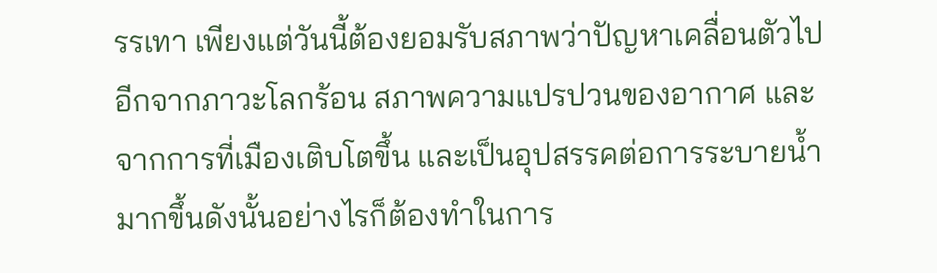รรเทา เพียงแต่วันนี้ต้องยอมรับสภาพว่าปัญหาเคลื่อนตัวไปอีกจากภาวะโลกร้อน สภาพความแปรปวนของอากาศ และจากการที่เมืองเติบโตขึ้น และเป็นอุปสรรคต่อการระบายน้ำมากขึ้นดังนั้นอย่างไรก็ต้องทำในการ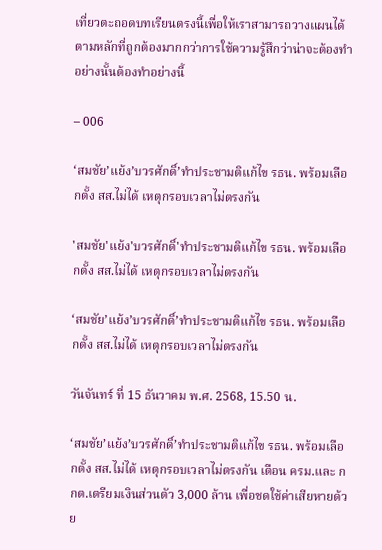เที่ยวตะถอดบทเรียนตรงนี้เพื่อให้เราสามารถวางแผนได้ตามหลักที่ถูกต้องมากกว่าการใช้ความรู้สึกว่าน่าจะต้องทำอย่างนั้นต้องทำอย่างนี้

– 006

‘สมชัย’แย้ง’บวรศักดิ์’ทำประชามติแก้ไข รธน. พร้อมเลือกตั้ง สส.ไม่ได้ เหตุกรอบเวลาไม่ตรงกัน

'สมชัย'แย้ง'บวรศักดิ์'ทำประชามติแก้ไข รธน. พร้อมเลือกตั้ง สส.ไม่ได้ เหตุกรอบเวลาไม่ตรงกัน

‘สมชัย’แย้ง’บวรศักดิ์’ทำประชามติแก้ไข รธน. พร้อมเลือกตั้ง สส.ไม่ได้ เหตุกรอบเวลาไม่ตรงกัน

วันจันทร์ ที่ 15 ธันวาคม พ.ศ. 2568, 15.50 น.

‘สมชัย’แย้ง’บวรศักดิ์’ทำประชามติแก้ไข รธน. พร้อมเลือกตั้ง สส.ไม่ได้ เหตุกรอบเวลาไม่ตรงกัน เตือน ครม.และ กกต.เตรียมเงินส่วนตัว 3,000 ล้าน เพื่อชดใช้ค่าเสียหายด้วย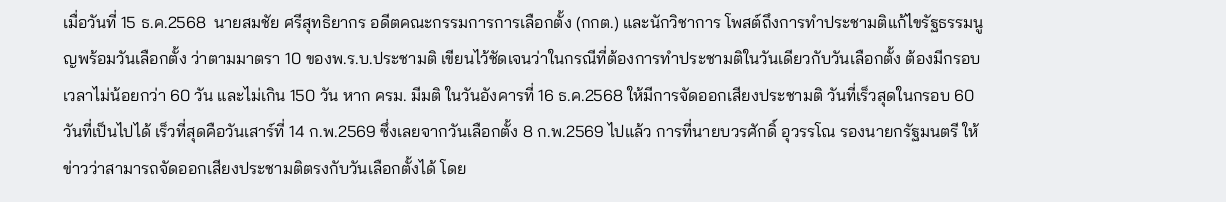เมื่อวันที่ 15 ธ.ค.2568  นายสมชัย ศรีสุทธิยากร อดีตคณะกรรมการการเลือกตั้ง (กกต.) และนักวิชาการ โพสต์ถึงการทำประชามติแก้ไขรัฐธรรมนูญพร้อมวันเลือกตั้ง ว่าตามมาตรา 10 ของพ.ร.บ.ประชามติ เขียนไว้ชัดเจนว่าในกรณีที่ต้องการทำประชามติในวันเดียวกับวันเลือกตั้ง ต้องมีกรอบเวลาไม่น้อยกว่า 60 วัน และไม่เกิน 150 วัน หาก ครม. มีมติ ในวันอังคารที่ 16 ธ.ค.2568 ให้มีการจัดออกเสียงประชามติ วันที่เร็วสุดในกรอบ 60 วันที่เป็นไปได้ เร็วที่สุดคือวันเสาร์ที่ 14 ก.พ.2569 ซึ่งเลยจากวันเลือกตั้ง 8 ก.พ.2569 ไปแล้ว การที่นายบวรศักดิ์ อุวรรโณ รองนายกรัฐมนตรี ให้ข่าวว่าสามารถจัดออกเสียงประชามติตรงกับวันเลือกตั้งได้ โดย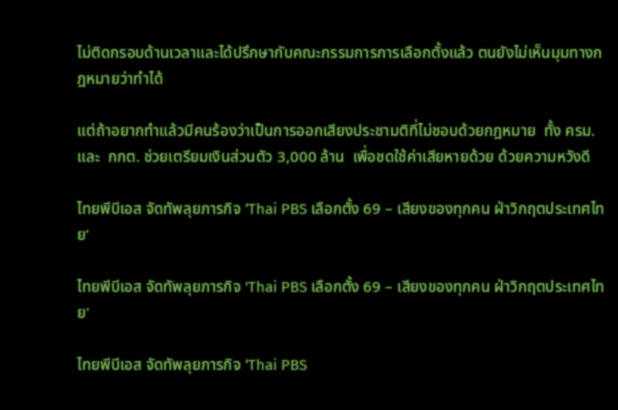ไม่ติดกรอบด้านเวลาและได้ปรึกษากับคณะกรรมการการเลือกตั้งแล้ว ตนยังไม่เห็นมุมทางกฎหมายว่าทำได้

แต่ถ้าอยากทำแล้วมีคนร้องว่าเป็นการออกเสียงประชามติที่ไม่ชอบด้วยกฎหมาย  ทั้ง ครม. และ  กกต. ช่วยเตรียมเงินส่วนตัว 3,000 ล้าน  เพื่อชดใช้ค่าเสียหายด้วย ด้วยความหวังดี

ไทยพีบีเอส จัดทัพลุยภารกิจ ‘Thai PBS เลือกตั้ง 69 – เสียงของทุกคน ฝ่าวิกฤตประเทศไทย’

ไทยพีบีเอส จัดทัพลุยภารกิจ 'Thai PBS เลือกตั้ง 69 – เสียงของทุกคน ฝ่าวิกฤตประเทศไทย'

ไทยพีบีเอส จัดทัพลุยภารกิจ ‘Thai PBS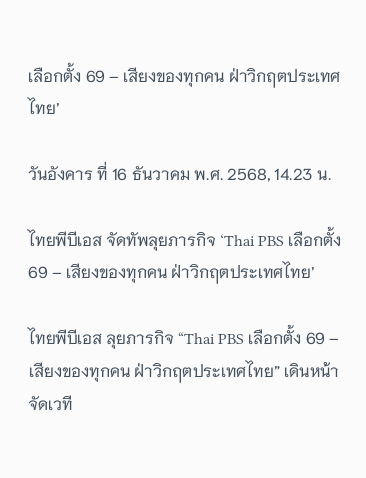เลือกตั้ง 69 – เสียงของทุกคน ฝ่าวิกฤตประเทศไทย’

วันอังคาร ที่ 16 ธันวาคม พ.ศ. 2568, 14.23 น.

ไทยพีบีเอส จัดทัพลุยภารกิจ ‘Thai PBS เลือกตั้ง 69 – เสียงของทุกคน ฝ่าวิกฤตประเทศไทย’

ไทยพีบีเอส ลุยภารกิจ “Thai PBS เลือกตั้ง 69 – เสียงของทุกคน ฝ่าวิกฤตประเทศไทย” เดินหน้าจัดเวที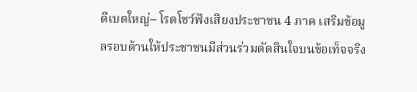ดีเบตใหญ่– โรดโชว์ฟังเสียงประชาชน 4 ภาค เสริมข้อมูลรอบด้านให้ประชาชนมีส่วนร่วมตัดสินใจบนข้อเท็จจริง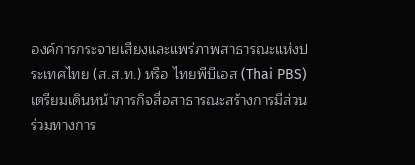องค์การกระจายเสียงและแพร่ภาพสาธารณะแห่งประเทศไทย (ส.ส.ท.) หรือ ไทยพีบีเอส (Thai PBS) เตรียมเดินหน้าภารกิจสื่อสาธารณะสร้างการมีส่วนร่วมทางการ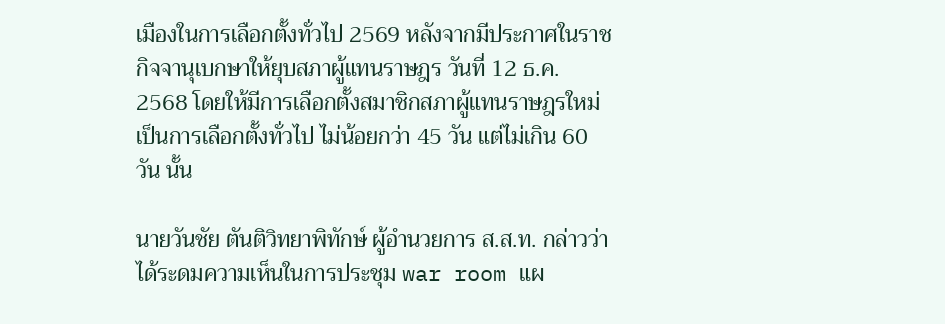เมืองในการเลือกตั้งทั่วไป 2569 หลังจากมีประกาศในราชกิจจานุเบกษาให้ยุบสภาผู้แทนราษฎร วันที่ 12 ธ.ค. 2568 โดยให้มีการเลือกตั้งสมาชิกสภาผู้แทนราษฎรใหม่เป็นการเลือกตั้งทั่วไป ไม่น้อยกว่า 45 วัน แต่ไม่เกิน 60 วัน นั้น

นายวันชัย ตันติวิทยาพิทักษ์ ผู้อำนวยการ ส.ส.ท. กล่าวว่า ได้ระดมความเห็นในการประชุม war room แผ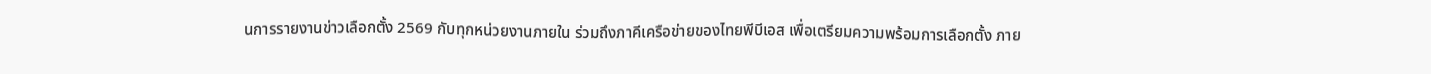นการรายงานข่าวเลือกตั้ง 2569 กับทุกหน่วยงานภายใน ร่วมถึงภาคีเครือข่ายของไทยพีบีเอส เพื่อเตรียมความพร้อมการเลือกตั้ง ภาย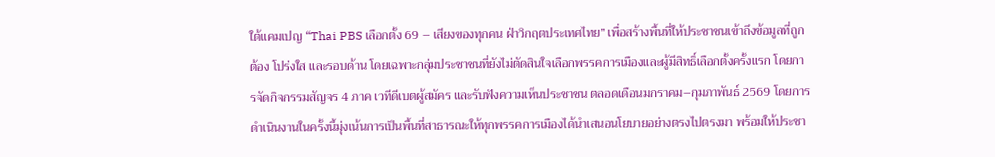ใต้แคมเปญ “Thai PBS เลือกตั้ง 69 – เสียงของทุกคน ฝ่าวิกฤตประเทศไทย” เพื่อสร้างพื้นที่ให้ประชาชนเข้าถึงข้อมูลที่ถูกต้อง โปร่งใส และรอบด้าน โดยเฉพาะกลุ่มประชาชนที่ยังไม่ตัดสินใจเลือกพรรคการเมืองและผู้มีสิทธิ์เลือกตั้งครั้งแรก โดยการจัดกิจกรรมสัญจร 4 ภาค เวทีดีเบตผู้สมัคร และรับฟังความเห็นประชาชน ตลอดเดือนมกราคม–กุมภาพันธ์ 2569 โดยการดำเนินงานในครั้งนี้มุ่งเน้นการเป็นพื้นที่สาธารณะให้ทุกพรรคการเมืองได้นำเสนอนโยบายอย่างตรงไปตรงมา พร้อมให้ประชา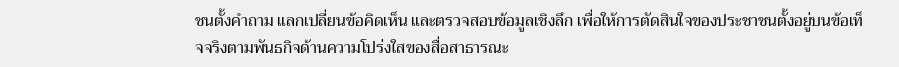ชนตั้งคำถาม แลกเปลี่ยนข้อคิดเห็น และตรวจสอบข้อมูลเชิงลึก เพื่อให้การตัดสินใจของประชาชนตั้งอยู่บนข้อเท็จจริงตามพันธกิจด้านความโปร่งใสของสื่อสาธารณะ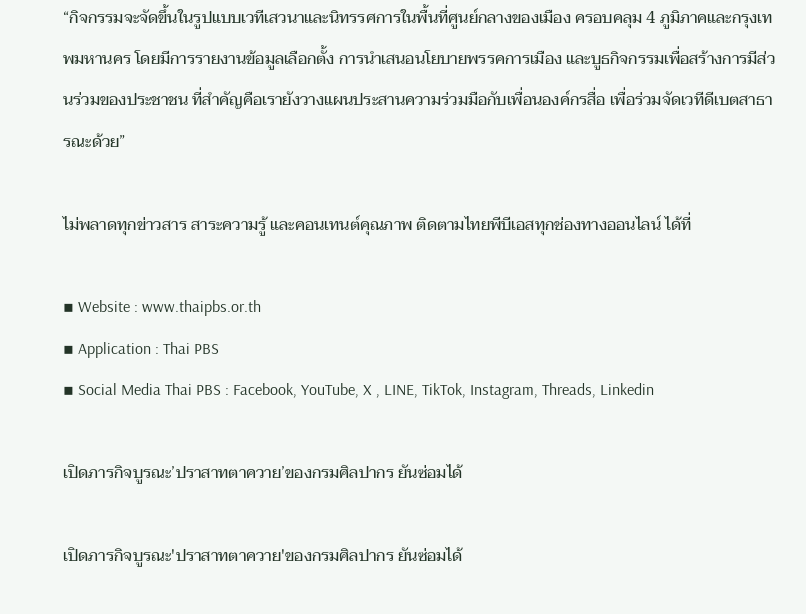“กิจกรรมจะจัดขึ้นในรูปแบบเวทีเสวนาและนิทรรศการในพื้นที่ศูนย์กลางของเมือง ครอบคลุม 4 ภูมิภาคและกรุงเทพมหานคร โดยมีการรายงานข้อมูลเลือกตั้ง การนำเสนอนโยบายพรรคการเมือง และบูธกิจกรรมเพื่อสร้างการมีส่วนร่วมของประชาชน ที่สำคัญคือเรายังวางแผนประสานความร่วมมือกับเพื่อนองค์กรสื่อ เพื่อร่วมจัดเวทีดีเบตสาธารณะด้วย”

ไม่พลาดทุกข่าวสาร สาระความรู้ และคอนเทนต์คุณภาพ ติดตามไทยพีบีเอสทุกช่องทางออนไลน์ ได้ที่

▪ Website : www.thaipbs.or.th
▪ Application : Thai PBS
▪ Social Media Thai PBS : Facebook, YouTube, X , LINE, TikTok, Instagram, Threads, Linkedin

เปิดภารกิจบูรณะ’ปราสาทตาควาย’ของกรมศิลปากร ยันซ่อมได้

เปิดภารกิจบูรณะ'ปราสาทตาควาย'ของกรมศิลปากร ยันซ่อมได้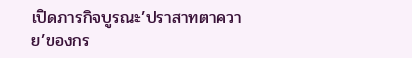เปิดภารกิจบูรณะ’ปราสาทตาควาย’ของกร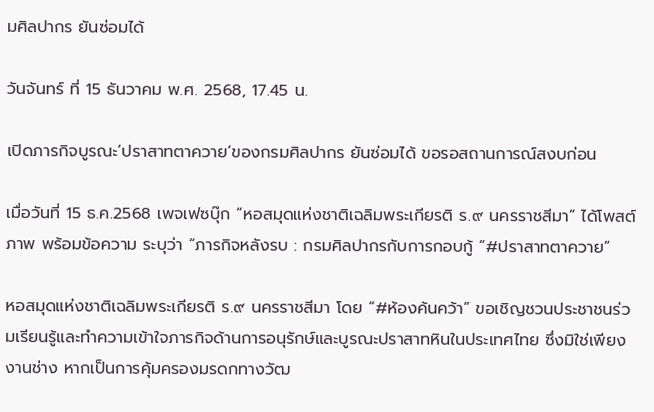มศิลปากร ยันซ่อมได้

วันจันทร์ ที่ 15 ธันวาคม พ.ศ. 2568, 17.45 น.

เปิดภารกิจบูรณะ’ปราสาทตาควาย’ของกรมศิลปากร ยันซ่อมได้ ขอรอสถานการณ์สงบก่อน

เมื่อวันที่ 15 ธ.ค.2568 เพจเฟซบุ๊ก “หอสมุดแห่งชาติเฉลิมพระเกียรติ ร.๙ นครราชสีมา” ได้โพสต์ภาพ พร้อมข้อความ ระบุว่า “ภารกิจหลังรบ : กรมศิลปากรกับการกอบกู้ “#ปราสาทตาควาย”

หอสมุดแห่งชาติเฉลิมพระเกียรติ ร.๙ นครราชสีมา โดย “#ห้องค้นคว้า” ขอเชิญชวนประชาชนร่วมเรียนรู้และทำความเข้าใจภารกิจด้านการอนุรักษ์และบูรณะปราสาทหินในประเทศไทย ซึ่งมิใช่เพียงงานช่าง หากเป็นการคุ้มครองมรดกทางวัฒ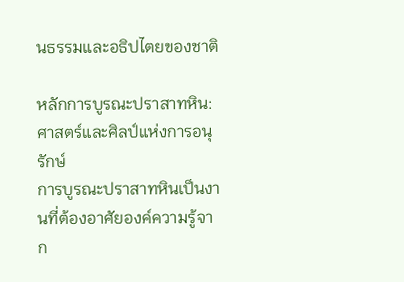นธรรมและอธิปไตยของชาติ

หลักการบูรณะปราสาทหิน: ศาสตร์และศิลป์แห่งการอนุรักษ์
การบูรณะปราสาทหินเป็นงานที่ต้องอาศัยองค์ความรู้จาก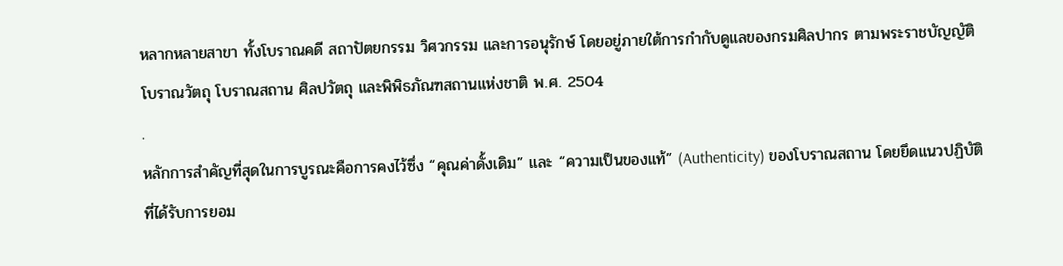หลากหลายสาขา ทั้งโบราณคดี สถาปัตยกรรม วิศวกรรม และการอนุรักษ์ โดยอยู่ภายใต้การกำกับดูแลของกรมศิลปากร ตามพระราชบัญญัติโบราณวัตถุ โบราณสถาน ศิลปวัตถุ และพิพิธภัณฑสถานแห่งชาติ พ.ศ. 2504
.
หลักการสำคัญที่สุดในการบูรณะคือการคงไว้ซึ่ง “คุณค่าดั้งเดิม” และ “ความเป็นของแท้” (Authenticity) ของโบราณสถาน โดยยึดแนวปฏิบัติที่ได้รับการยอม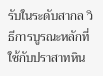รับในระดับสากล วิธีการบูรณะหลักที่ใช้กับปราสาทหิน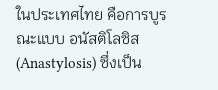ในประเทศไทย คือการบูรณะแบบ อนัสติโลซิส (Anastylosis) ซึ่งเป็น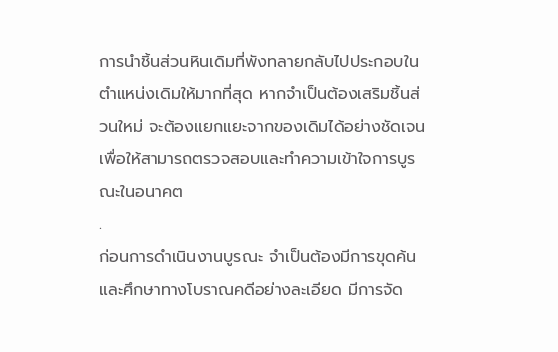การนำชิ้นส่วนหินเดิมที่พังทลายกลับไปประกอบในตำแหน่งเดิมให้มากที่สุด หากจำเป็นต้องเสริมชิ้นส่วนใหม่ จะต้องแยกแยะจากของเดิมได้อย่างชัดเจน เพื่อให้สามารถตรวจสอบและทำความเข้าใจการบูรณะในอนาคต
.
ก่อนการดำเนินงานบูรณะ จำเป็นต้องมีการขุดค้นและศึกษาทางโบราณคดีอย่างละเอียด มีการจัด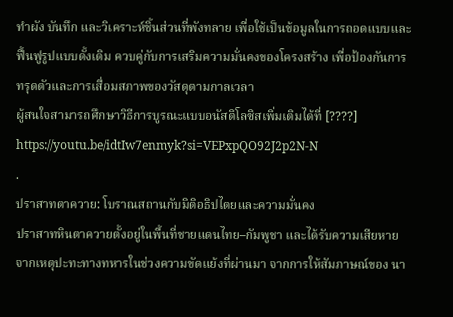ทำผัง บันทึก และวิเคราะห์ชิ้นส่วนที่พังทลาย เพื่อใช้เป็นข้อมูลในการถอดแบบและฟื้นฟูรูปแบบดั้งเดิม ควบคู่กับการเสริมความมั่นคงของโครงสร้าง เพื่อป้องกันการทรุดตัวและการเสื่อมสภาพของวัสดุตามกาลเวลา
ผู้สนใจสามารถศึกษาวิธีการบูรณะแบบอนัสติโลซิสเพิ่มเติมได้ที่ [????] https://youtu.be/idtIw7enmyk?si=VEPxpQO92J2p2N-N
.
ปราสาทตาควาย: โบราณสถานกับมิติอธิปไตยและความมั่นคง
ปราสาทหินตาควายตั้งอยู่ในพื้นที่ชายแดนไทย–กัมพูชา และได้รับความเสียหายจากเหตุปะทะทางทหารในช่วงความขัดแย้งที่ผ่านมา จากการให้สัมภาษณ์ของ นา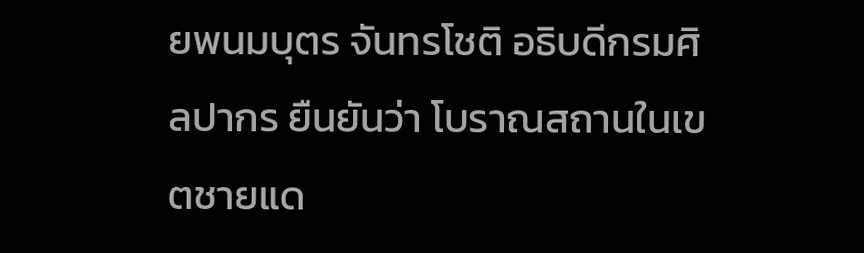ยพนมบุตร จันทรโชติ อธิบดีกรมศิลปากร ยืนยันว่า โบราณสถานในเขตชายแด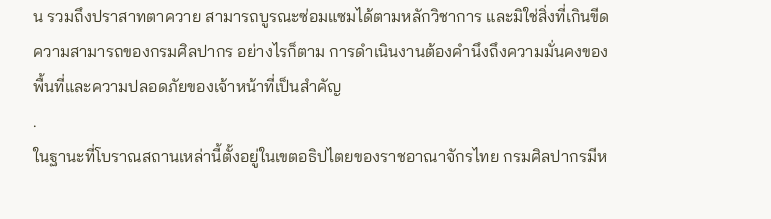น รวมถึงปราสาทตาควาย สามารถบูรณะซ่อมแซมได้ตามหลักวิชาการ และมิใช่สิ่งที่เกินขีดความสามารถของกรมศิลปากร อย่างไรก็ตาม การดำเนินงานต้องคำนึงถึงความมั่นคงของพื้นที่และความปลอดภัยของเจ้าหน้าที่เป็นสำคัญ
.
ในฐานะที่โบราณสถานเหล่านี้ตั้งอยู่ในเขตอธิปไตยของราชอาณาจักรไทย กรมศิลปากรมีห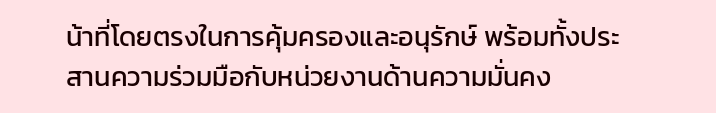น้าที่โดยตรงในการคุ้มครองและอนุรักษ์ พร้อมทั้งประสานความร่วมมือกับหน่วยงานด้านความมั่นคง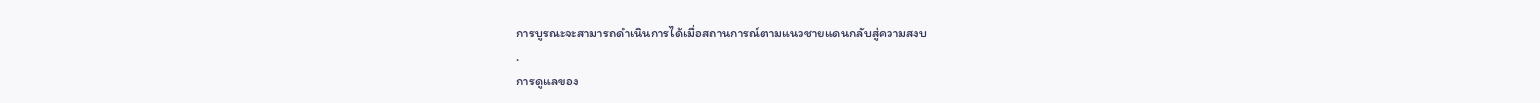การบูรณะจะสามารถดำเนินการได้เมื่อสถานการณ์ตามแนวชายแดนกลับสู่ความสงบ
.
การดูแลของ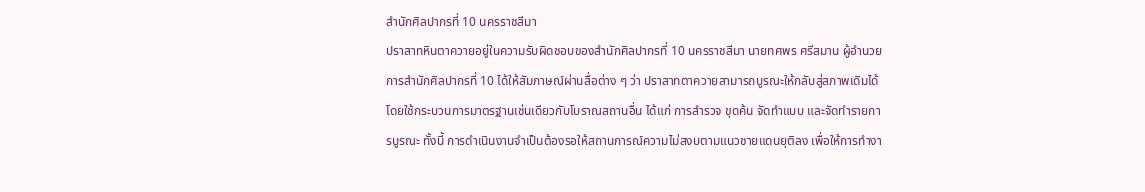สำนักศิลปากรที่ 10 นครราชสีมา
ปราสาทหินตาควายอยู่ในความรับผิดชอบของสำนักศิลปากรที่ 10 นครราชสีมา นายทศพร ศรีสมาน ผู้อำนวยการสำนักศิลปากรที่ 10 ได้ให้สัมภาษณ์ผ่านสื่อต่าง ๆ ว่า ปราสาทตาควายสามารถบูรณะให้กลับสู่สภาพเดิมได้ โดยใช้กระบวนการมาตรฐานเช่นเดียวกับโบราณสถานอื่น ได้แก่ การสำรวจ ขุดค้น จัดทำแบบ และจัดทำรายการบูรณะ ทั้งนี้ การดำเนินงานจำเป็นต้องรอให้สถานการณ์ความไม่สงบตามแนวชายแดนยุติลง เพื่อให้การทำงา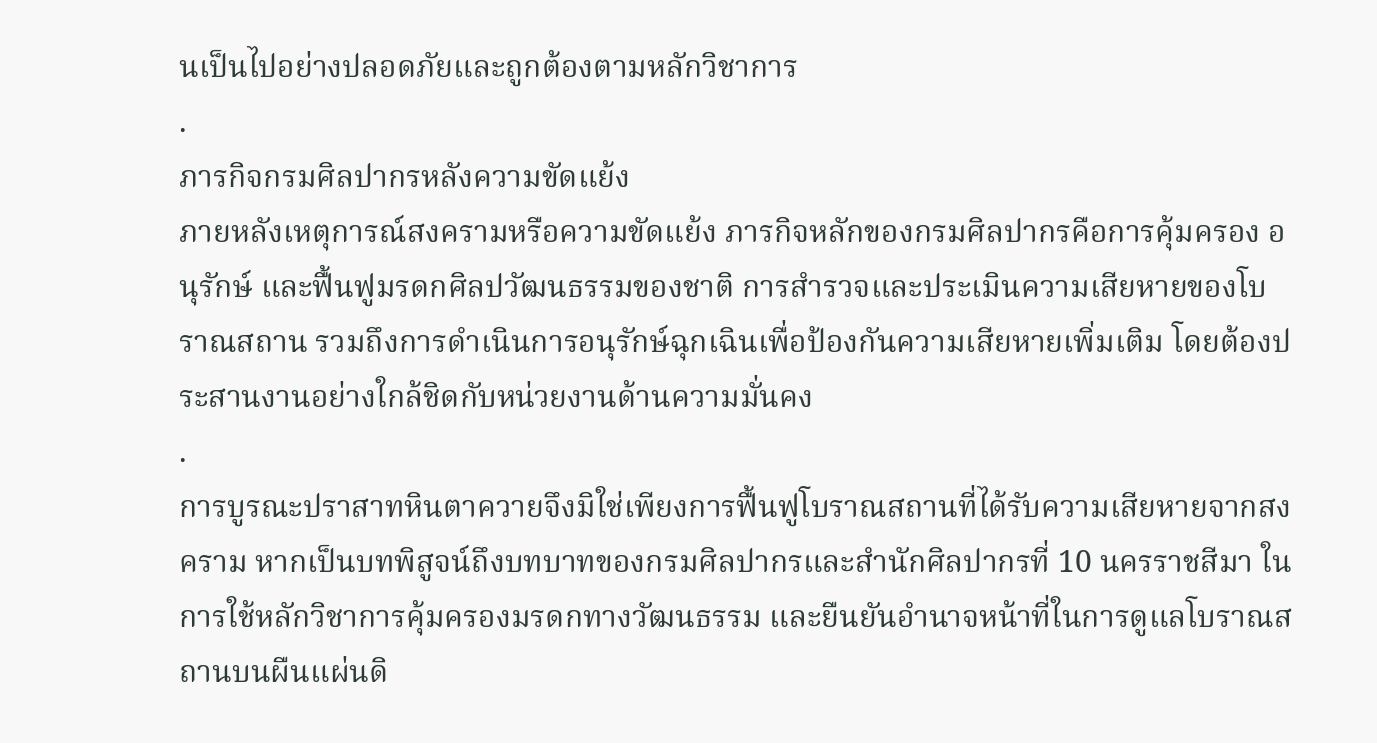นเป็นไปอย่างปลอดภัยและถูกต้องตามหลักวิชาการ
.
ภารกิจกรมศิลปากรหลังความขัดแย้ง
ภายหลังเหตุการณ์สงครามหรือความขัดแย้ง ภารกิจหลักของกรมศิลปากรคือการคุ้มครอง อนุรักษ์ และฟื้นฟูมรดกศิลปวัฒนธรรมของชาติ การสำรวจและประเมินความเสียหายของโบราณสถาน รวมถึงการดำเนินการอนุรักษ์ฉุกเฉินเพื่อป้องกันความเสียหายเพิ่มเติม โดยต้องประสานงานอย่างใกล้ชิดกับหน่วยงานด้านความมั่นคง
.
การบูรณะปราสาทหินตาควายจึงมิใช่เพียงการฟื้นฟูโบราณสถานที่ได้รับความเสียหายจากสงคราม หากเป็นบทพิสูจน์ถึงบทบาทของกรมศิลปากรและสำนักศิลปากรที่ 10 นครราชสีมา ในการใช้หลักวิชาการคุ้มครองมรดกทางวัฒนธรรม และยืนยันอำนาจหน้าที่ในการดูแลโบราณสถานบนผืนแผ่นดิ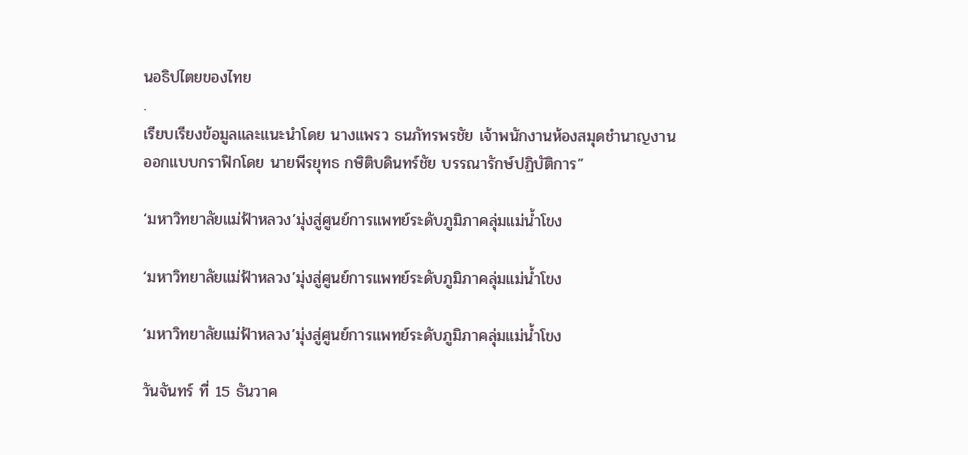นอธิปไตยของไทย
.
เรียบเรียงข้อมูลและแนะนำโดย นางแพรว ธนภัทรพรชัย เจ้าพนักงานห้องสมุดชำนาญงาน
ออกแบบกราฟิกโดย นายพีรยุทธ กษิติบดินทร์ชัย บรรณารักษ์ปฏิบัติการ”

‘มหาวิทยาลัยแม่ฟ้าหลวง’มุ่งสู่ศูนย์การแพทย์ระดับภูมิภาคลุ่มแม่น้ำโขง

‘มหาวิทยาลัยแม่ฟ้าหลวง’มุ่งสู่ศูนย์การแพทย์ระดับภูมิภาคลุ่มแม่น้ำโขง

‘มหาวิทยาลัยแม่ฟ้าหลวง’มุ่งสู่ศูนย์การแพทย์ระดับภูมิภาคลุ่มแม่น้ำโขง

วันจันทร์ ที่ 15 ธันวาค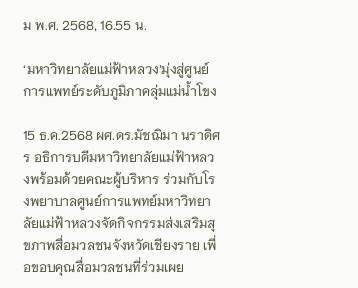ม พ.ศ. 2568, 16.55 น.

‘มหาวิทยาลัยแม่ฟ้าหลวง’มุ่งสู่ศูนย์การแพทย์ระดับภูมิภาคลุ่มแม่น้ำโขง

15 ธ.ค.2568 ผศ.ดร.มัชฌิมา นราดิศร อธิการบดีมหาวิทยาลัยแม่ฟ้าหลวงพร้อมด้วยคณะผู้บริหาร ร่วมกับโรงพยาบาลศูนย์การแพทย์มหาวิทยาลัยแม่ฟ้าหลวงจัดกิจกรรมส่งเสริมสุขภาพสื่อมวลชนจังหวัดเชียงราย เพื่อขอบคุณสื่อมวลชนที่ร่วมเผย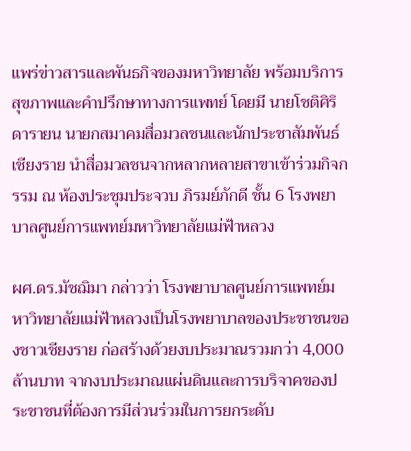แพร่ข่าวสารและพันธกิจของมหาวิทยาลัย พร้อมบริการสุขภาพและคำปรึกษาทางการแพทย์ โดยมี นายโชติศิริ ดารายน นายกสมาคมสื่อมวลชนและนักประชาสัมพันธ์เชียงราย นำสื่อมวลชนจากหลากหลายสาขาเข้าร่วมกิจกรรม ณ ห้องประชุมประจวบ ภิรมย์ภักดี ชั้น 6 โรงพยาบาลศูนย์การแพทย์มหาวิทยาลัยแม่ฟ้าหลวง

ผศ.ดร.มัชฌิมา กล่าวว่า โรงพยาบาลศูนย์การแพทย์มหาวิทยาลัยแม่ฟ้าหลวงเป็นโรงพยาบาลของประชาชนของชาวเชียงราย ก่อสร้างด้วยงบประมาณรวมกว่า 4,000 ล้านบาท จากงบประมาณแผ่นดินและการบริจาคของประชาชนที่ต้องการมีส่วนร่วมในการยกระดับ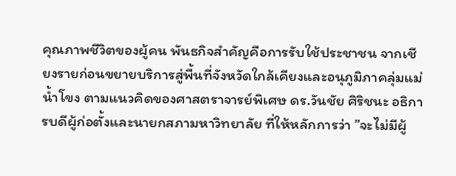คุณภาพชีวิตของผู้คน พันธกิจสำคัญคือการรับใช้ประชาชน จากเชียงรายก่อนขยายบริการสู่พื้นที่จังหวัดใกล้เคียงและอนุภูมิภาคลุ่มแม่น้ำโขง ตามแนวคิดของศาสตราจารย์พิเศษ ดร.วันชัย ศิริชนะ อธิการบดีผู้ก่อตั้งและนายกสภามหาวิทยาลัย ที่ให้หลักการว่า ”จะไม่มีผู้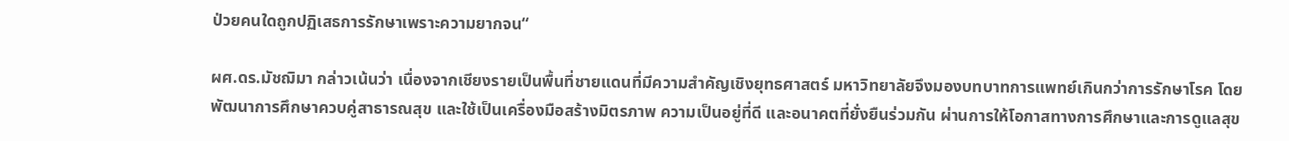ป่วยคนใดถูกปฏิเสธการรักษาเพราะความยากจน“

ผศ.ดร.มัชฌิมา กล่าวเน้นว่า เนื่องจากเชียงรายเป็นพื้นที่ชายแดนที่มีความสำคัญเชิงยุทธศาสตร์ มหาวิทยาลัยจึงมองบทบาทการแพทย์เกินกว่าการรักษาโรค โดยพัฒนาการศึกษาควบคู่สาธารณสุข และใช้เป็นเครื่องมือสร้างมิตรภาพ ความเป็นอยู่ที่ดี และอนาคตที่ยั่งยืนร่วมกัน ผ่านการให้โอกาสทางการศึกษาและการดูแลสุข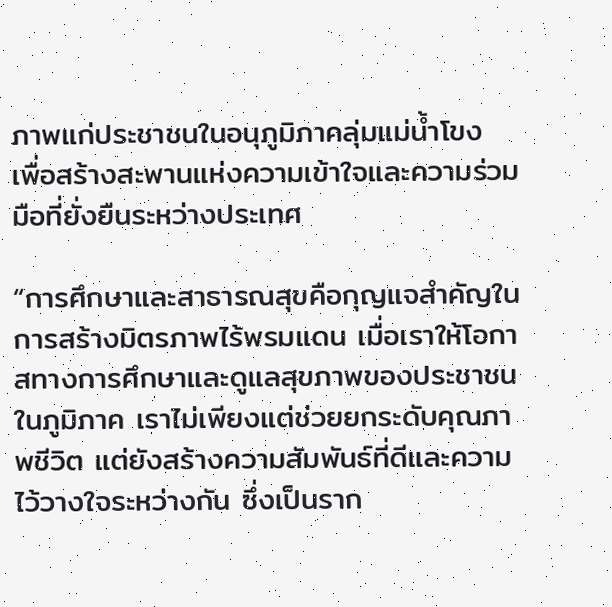ภาพแก่ประชาชนในอนุภูมิภาคลุ่มแม่น้ำโขง เพื่อสร้างสะพานแห่งความเข้าใจและความร่วมมือที่ยั่งยืนระหว่างประเทศ

“การศึกษาและสาธารณสุขคือกุญแจสำคัญในการสร้างมิตรภาพไร้พรมแดน เมื่อเราให้โอกาสทางการศึกษาและดูแลสุขภาพของประชาชนในภูมิภาค เราไม่เพียงแต่ช่วยยกระดับคุณภาพชีวิต แต่ยังสร้างความสัมพันธ์ที่ดีและความไว้วางใจระหว่างกัน ซึ่งเป็นราก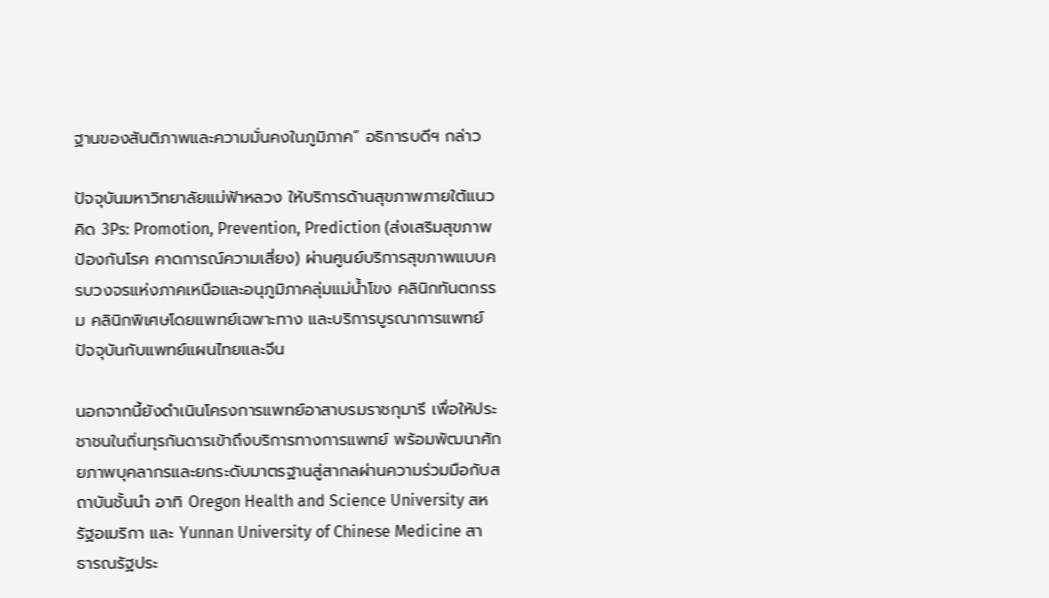ฐานของสันติภาพและความมั่นคงในภูมิภาค” อธิการบดีฯ กล่าว

ปัจจุบันมหาวิทยาลัยแม่ฟ้าหลวง ให้บริการด้านสุขภาพภายใต้แนวคิด 3Ps: Promotion, Prevention, Prediction (ส่งเสริมสุขภาพ ป้องกันโรค คาดการณ์ความเสี่ยง) ผ่านศูนย์บริการสุขภาพแบบครบวงจรแห่งภาคเหนือและอนุภูมิภาคลุ่มแม่น้ำโขง คลินิกทันตกรรม คลินิกพิเศษโดยแพทย์เฉพาะทาง และบริการบูรณาการแพทย์ปัจจุบันกับแพทย์แผนไทยและจีน

นอกจากนี้ยังดำเนินโครงการแพทย์อาสาบรมราชกุมารี เพื่อให้ประชาชนในถิ่นทุรกันดารเข้าถึงบริการทางการแพทย์ พร้อมพัฒนาศักยภาพบุคลากรและยกระดับมาตรฐานสู่สากลผ่านความร่วมมือกับสถาบันชั้นนำ อาทิ Oregon Health and Science University สหรัฐอเมริกา และ Yunnan University of Chinese Medicine สาธารณรัฐประ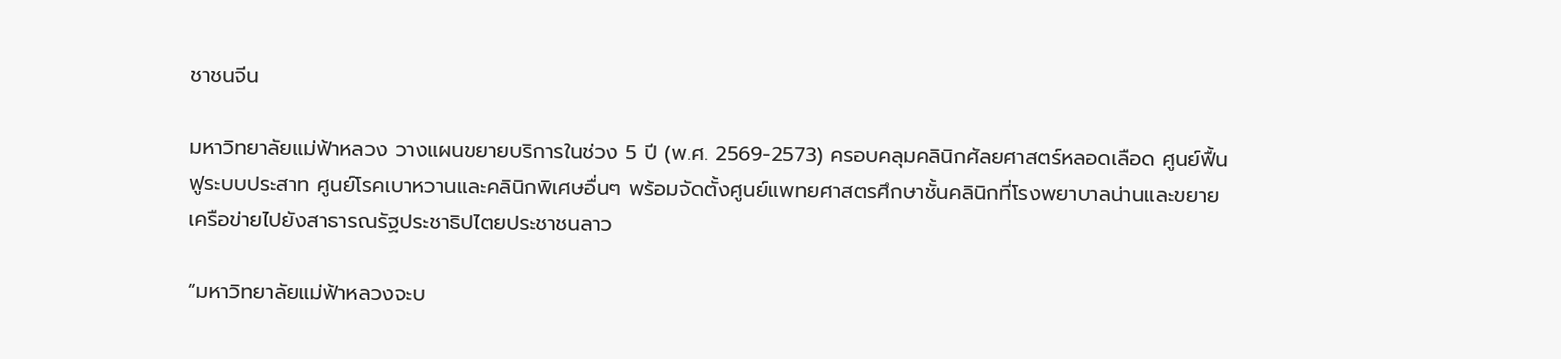ชาชนจีน

มหาวิทยาลัยแม่ฟ้าหลวง วางแผนขยายบริการในช่วง 5 ปี (พ.ศ. 2569-2573) ครอบคลุมคลินิกศัลยศาสตร์หลอดเลือด ศูนย์ฟื้นฟูระบบประสาท ศูนย์โรคเบาหวานและคลินิกพิเศษอื่นๆ พร้อมจัดตั้งศูนย์แพทยศาสตรศึกษาชั้นคลินิกที่โรงพยาบาลน่านและขยายเครือข่ายไปยังสาธารณรัฐประชาธิปไตยประชาชนลาว

“มหาวิทยาลัยแม่ฟ้าหลวงจะบ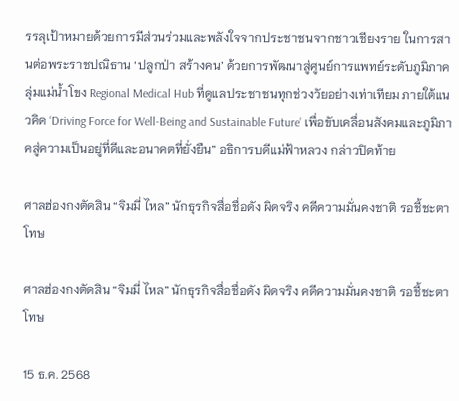รรลุเป้าหมายด้วยการมีส่วนร่วมและพลังใจจากประชาชนจากชาวเชียงราย ในการสานต่อพระราชปณิธาน ‘ปลูกป่า สร้างคน’ ด้วยการพัฒนาสู่ศูนย์การแพทย์ระดับภูมิภาคลุ่มแม่น้ำโขง Regional Medical Hub ที่ดูแลประชาชนทุกช่วงวัยอย่างเท่าเทียม ภายใต้แนวคิด ‘Driving Force for Well-Being and Sustainable Future’ เพื่อขับเคลื่อนสังคมและภูมิภาคสู่ความเป็นอยู่ที่ดีและอนาคตที่ยั่งยืน” อธิการบดีแม่ฟ้าหลวง กล่าวปิดท้าย

ศาลฮ่องกงตัดสิน “จิมมี่ ไหล” นักธุรกิจสื่อชื่อดัง ผิดจริง คดีความมั่นคงชาติ รอชี้ชะตาโทษ

ศาลฮ่องกงตัดสิน “จิมมี่ ไหล” นักธุรกิจสื่อชื่อดัง ผิดจริง คดีความมั่นคงชาติ รอชี้ชะตาโทษ

15 ธ.ค. 2568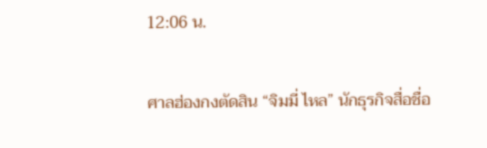12:06 น.

ศาลฮ่องกงตัดสิน “จิมมี่ ไหล” นักธุรกิจสื่อชื่อ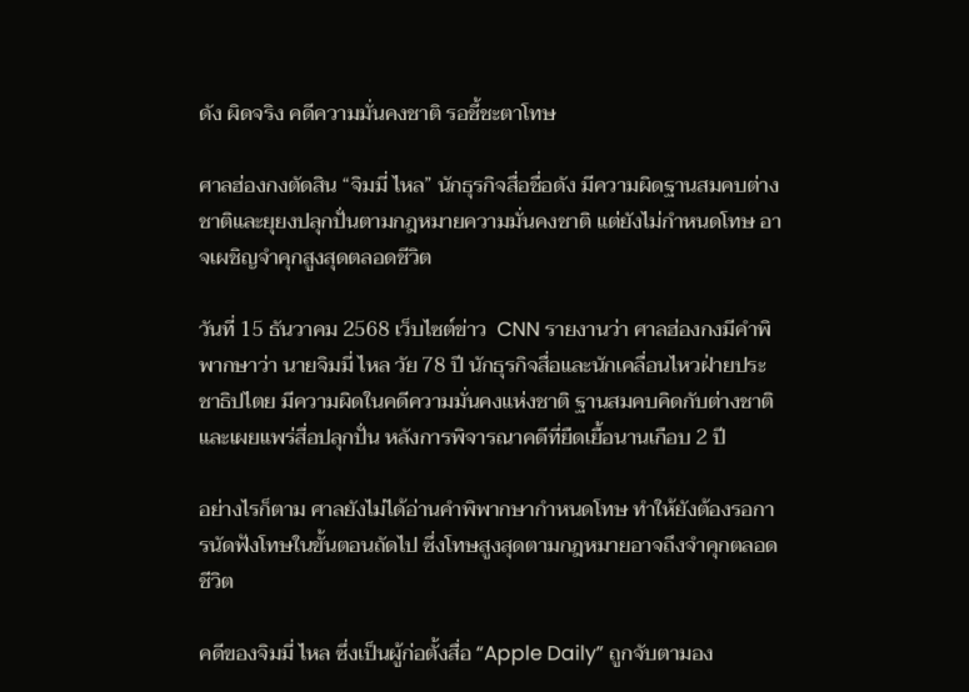ดัง ผิดจริง คดีความมั่นคงชาติ รอชี้ชะตาโทษ

ศาลฮ่องกงตัดสิน “จิมมี่ ไหล” นักธุรกิจสื่อชื่อดัง มีความผิดฐานสมคบต่างชาติและยุยงปลุกปั่นตามกฎหมายความมั่นคงชาติ แต่ยังไม่กำหนดโทษ อาจเผชิญจำคุกสูงสุดตลอดชีวิต

วันที่ 15 ธันวาคม 2568 เว็บไซต์ข่าว  CNN รายงานว่า ศาลฮ่องกงมีคำพิพากษาว่า นายจิมมี่ ไหล วัย 78 ปี นักธุรกิจสื่อและนักเคลื่อนไหวฝ่ายประชาธิปไตย มีความผิดในคดีความมั่นคงแห่งชาติ ฐานสมคบคิดกับต่างชาติและเผยแพร่สื่อปลุกปั่น หลังการพิจารณาคดีที่ยืดเยื้อนานเกือบ 2 ปี

อย่างไรก็ตาม ศาลยังไม่ได้อ่านคำพิพากษากำหนดโทษ ทำให้ยังต้องรอการนัดฟังโทษในขั้นตอนถัดไป ซึ่งโทษสูงสุดตามกฎหมายอาจถึงจำคุกตลอดชีวิต

คดีของจิมมี่ ไหล ซึ่งเป็นผู้ก่อตั้งสื่อ “Apple Daily” ถูกจับตามอง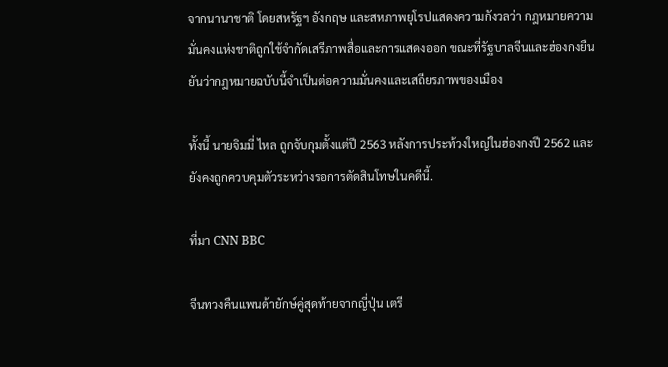จากนานาชาติ โดยสหรัฐฯ อังกฤษ และสหภาพยุโรปแสดงความกังวลว่า กฎหมายความมั่นคงแห่งชาติถูกใช้จำกัดเสรีภาพสื่อและการแสดงออก ขณะที่รัฐบาลจีนและฮ่องกงยืนยันว่ากฎหมายฉบับนี้จำเป็นต่อความมั่นคงและเสถียรภาพของเมือง

ทั้งนี้ นายจิมมี่ ไหล ถูกจับกุมตั้งแต่ปี 2563 หลังการประท้วงใหญ่ในฮ่องกงปี 2562 และยังคงถูกควบคุมตัวระหว่างรอการตัดสินโทษในคดีนี้.

ที่มา CNN BBC

จีนทวงคืนแพนด้ายักษ์คู่สุดท้ายจากญี่ปุ่น เตรี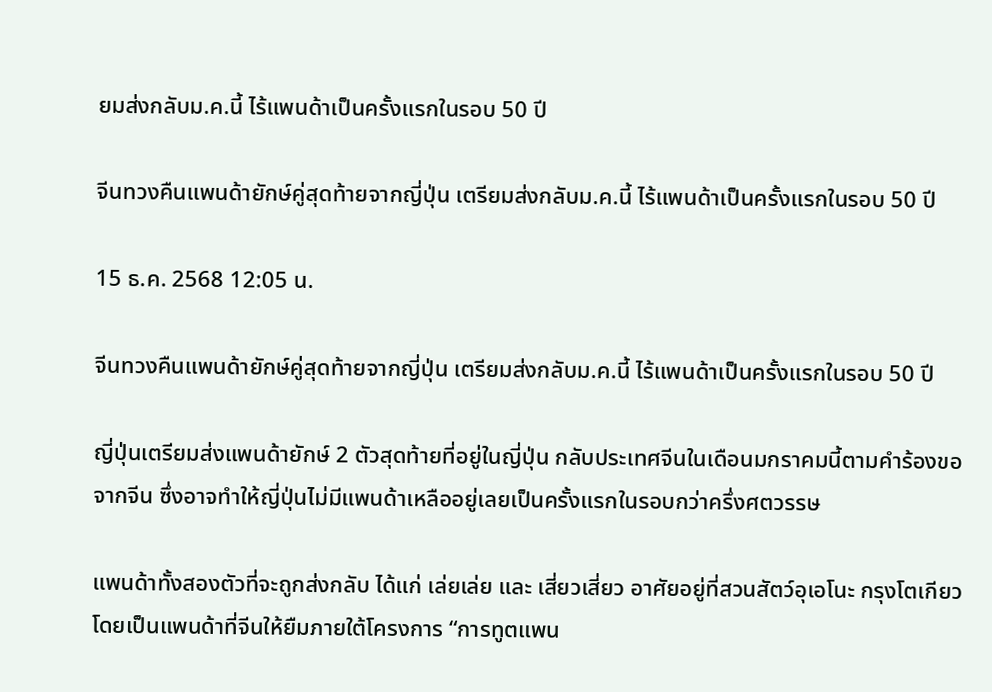ยมส่งกลับม.ค.นี้ ไร้แพนด้าเป็นครั้งแรกในรอบ 50 ปี

จีนทวงคืนแพนด้ายักษ์คู่สุดท้ายจากญี่ปุ่น เตรียมส่งกลับม.ค.นี้ ไร้แพนด้าเป็นครั้งแรกในรอบ 50 ปี

15 ธ.ค. 2568 12:05 น.

จีนทวงคืนแพนด้ายักษ์คู่สุดท้ายจากญี่ปุ่น เตรียมส่งกลับม.ค.นี้ ไร้แพนด้าเป็นครั้งแรกในรอบ 50 ปี

ญี่ปุ่นเตรียมส่งแพนด้ายักษ์ 2 ตัวสุดท้ายที่อยู่ในญี่ปุ่น กลับประเทศจีนในเดือนมกราคมนี้ตามคำร้องขอจากจีน ซึ่งอาจทำให้ญี่ปุ่นไม่มีแพนด้าเหลืออยู่เลยเป็นครั้งแรกในรอบกว่าครึ่งศตวรรษ

แพนด้าทั้งสองตัวที่จะถูกส่งกลับ ได้แก่ เล่ยเล่ย และ เสี่ยวเสี่ยว อาศัยอยู่ที่สวนสัตว์อุเอโนะ กรุงโตเกียว โดยเป็นแพนด้าที่จีนให้ยืมภายใต้โครงการ “การทูตแพน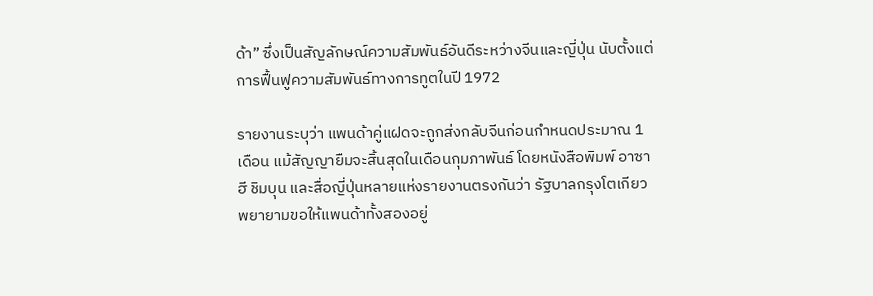ด้า” ซึ่งเป็นสัญลักษณ์ความสัมพันธ์อันดีระหว่างจีนและญี่ปุ่น นับตั้งแต่การฟื้นฟูความสัมพันธ์ทางการทูตในปี 1972

รายงานระบุว่า แพนด้าคู่แฝดจะถูกส่งกลับจีนก่อนกำหนดประมาณ 1 เดือน แม้สัญญายืมจะสิ้นสุดในเดือนกุมภาพันธ์ โดยหนังสือพิมพ์ อาซาฮี ชิมบุน และสื่อญี่ปุ่นหลายแห่งรายงานตรงกันว่า รัฐบาลกรุงโตเกียวพยายามขอให้แพนด้าทั้งสองอยู่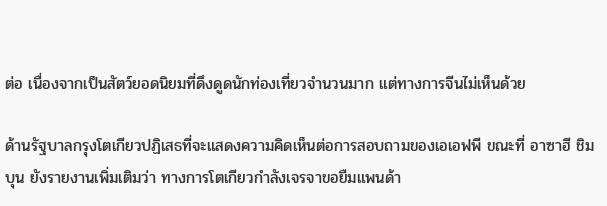ต่อ เนื่องจากเป็นสัตว์ยอดนิยมที่ดึงดูดนักท่องเที่ยวจำนวนมาก แต่ทางการจีนไม่เห็นด้วย

ด้านรัฐบาลกรุงโตเกียวปฏิเสธที่จะแสดงความคิดเห็นต่อการสอบถามของเอเอฟพี ขณะที่ อาซาฮี ชิมบุน ยังรายงานเพิ่มเติมว่า ทางการโตเกียวกำลังเจรจาขอยืมแพนด้า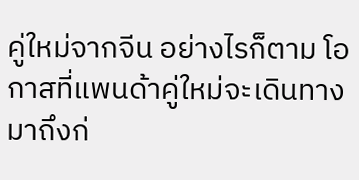คู่ใหม่จากจีน อย่างไรก็ตาม โอกาสที่แพนด้าคู่ใหม่จะเดินทางมาถึงก่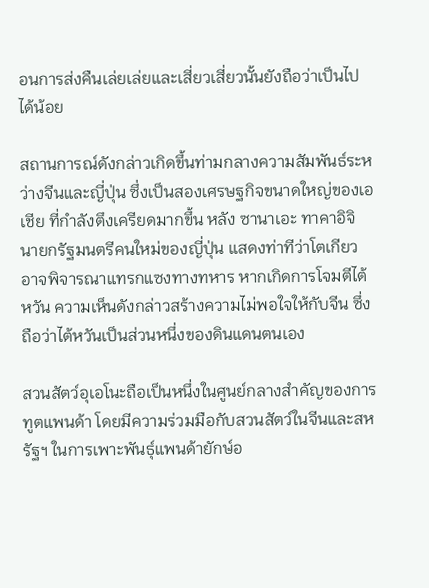อนการส่งคืนเล่ยเล่ยและเสี่ยวเสี่ยวนั้นยังถือว่าเป็นไปได้น้อย

สถานการณ์ดังกล่าวเกิดขึ้นท่ามกลางความสัมพันธ์ระหว่างจีนและญี่ปุ่น ซึ่งเป็นสองเศรษฐกิจขนาดใหญ่ของเอเชีย ที่กำลังตึงเครียดมากขึ้น หลัง ซานาเอะ ทาคาอิจิ นายกรัฐมนตรีคนใหม่ของญี่ปุ่น แสดงท่าทีว่าโตเกียวอาจพิจารณาแทรกแซงทางทหาร หากเกิดการโจมตีไต้หวัน ความเห็นดังกล่าวสร้างความไม่พอใจให้กับจีน ซึ่งถือว่าไต้หวันเป็นส่วนหนึ่งของดินแดนตนเอง

สวนสัตว์อุเอโนะถือเป็นหนึ่งในศูนย์กลางสำคัญของการทูตแพนด้า โดยมีความร่วมมือกับสวนสัตว์ในจีนและสหรัฐฯ ในการเพาะพันธุ์แพนด้ายักษ์อ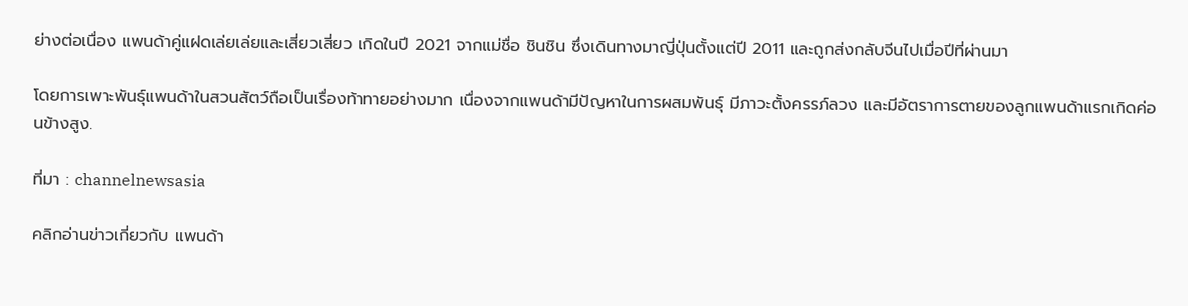ย่างต่อเนื่อง แพนด้าคู่แฝดเล่ยเล่ยและเสี่ยวเสี่ยว เกิดในปี 2021 จากแม่ชื่อ ชินชิน ซึ่งเดินทางมาญี่ปุ่นตั้งแต่ปี 2011 และถูกส่งกลับจีนไปเมื่อปีที่ผ่านมา

โดยการเพาะพันธุ์แพนด้าในสวนสัตว์ถือเป็นเรื่องท้าทายอย่างมาก เนื่องจากแพนด้ามีปัญหาในการผสมพันธุ์ มีภาวะตั้งครรภ์ลวง และมีอัตราการตายของลูกแพนด้าแรกเกิดค่อนข้างสูง.

ที่มา : channelnewsasia

คลิกอ่านข่าวเกี่ยวกับ แพนด้า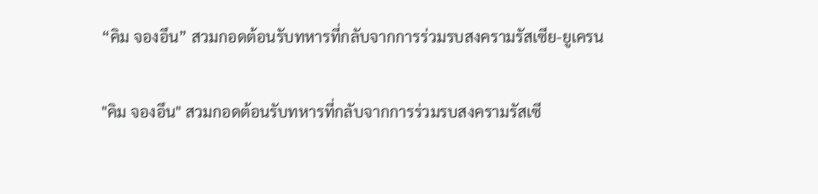“คิม จองอึน” สวมกอดต้อนรับทหารที่กลับจากการร่วมรบสงครามรัสเซีย-ยูเครน

"คิม จองอึน" สวมกอดต้อนรับทหารที่กลับจากการร่วมรบสงครามรัสเซี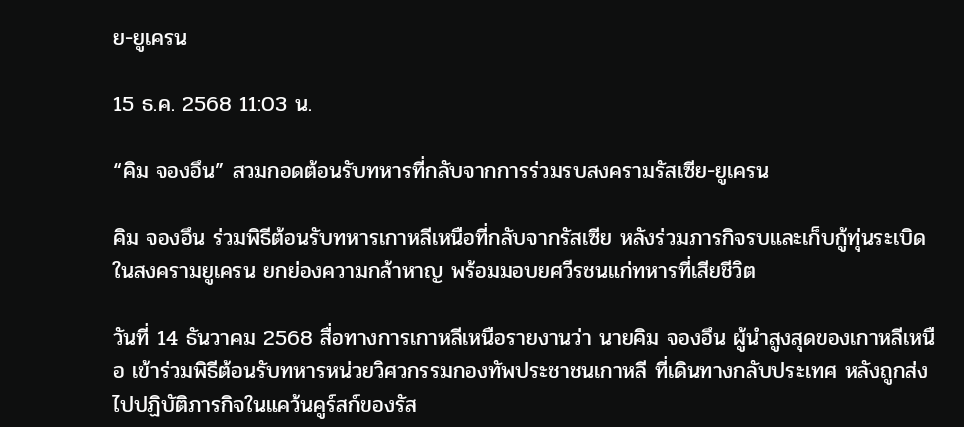ย-ยูเครน

15 ธ.ค. 2568 11:03 น.

“คิม จองอึน” สวมกอดต้อนรับทหารที่กลับจากการร่วมรบสงครามรัสเซีย-ยูเครน

คิม จองอึน ร่วมพิธีต้อนรับทหารเกาหลีเหนือที่กลับจากรัสเซีย หลังร่วมภารกิจรบและเก็บกู้ทุ่นระเบิดในสงครามยูเครน ยกย่องความกล้าหาญ พร้อมมอบยศวีรชนแก่ทหารที่เสียชีวิต

วันที่ 14 ธันวาคม 2568 สื่อทางการเกาหลีเหนือรายงานว่า นายคิม จองอึน ผู้นำสูงสุดของเกาหลีเหนือ เข้าร่วมพิธีต้อนรับทหารหน่วยวิศวกรรมกองทัพประชาชนเกาหลี ที่เดินทางกลับประเทศ หลังถูกส่งไปปฏิบัติภารกิจในแคว้นคูร์สก์ของรัส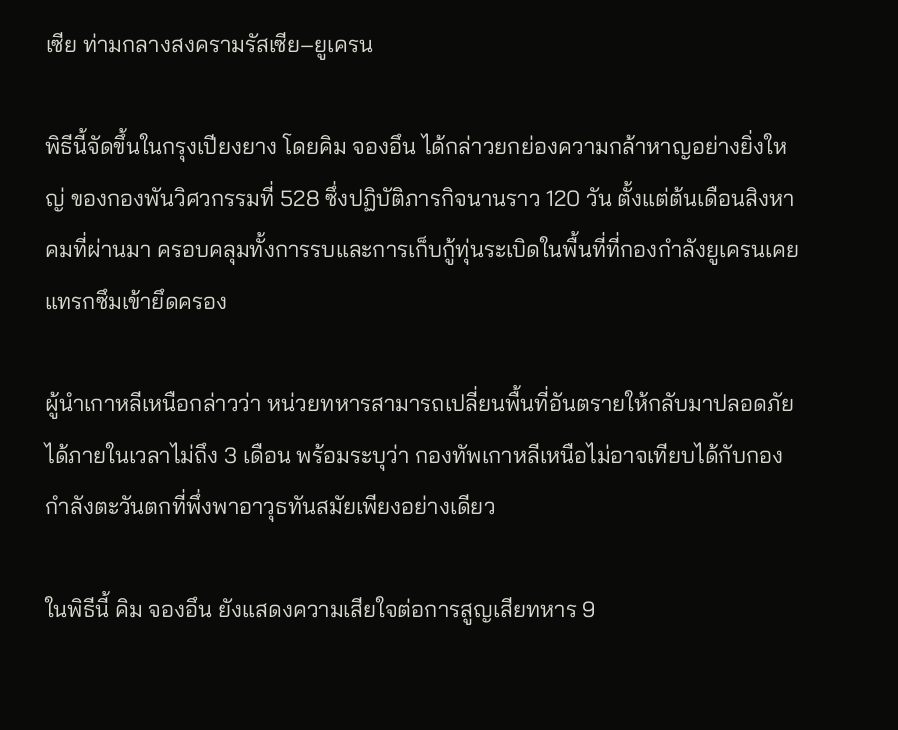เซีย ท่ามกลางสงครามรัสเซีย–ยูเครน

พิธีนี้จัดขึ้นในกรุงเปียงยาง โดยคิม จองอึน ได้กล่าวยกย่องความกล้าหาญอย่างยิ่งใหญ่ ของกองพันวิศวกรรมที่ 528 ซึ่งปฏิบัติภารกิจนานราว 120 วัน ตั้งแต่ต้นเดือนสิงหาคมที่ผ่านมา ครอบคลุมทั้งการรบและการเก็บกู้ทุ่นระเบิดในพื้นที่ที่กองกำลังยูเครนเคยแทรกซึมเข้ายึดครอง

ผู้นำเกาหลีเหนือกล่าวว่า หน่วยทหารสามารถเปลี่ยนพื้นที่อันตรายให้กลับมาปลอดภัยได้ภายในเวลาไม่ถึง 3 เดือน พร้อมระบุว่า กองทัพเกาหลีเหนือไม่อาจเทียบได้กับกองกำลังตะวันตกที่พึ่งพาอาวุธทันสมัยเพียงอย่างเดียว

ในพิธีนี้ คิม จองอึน ยังแสดงความเสียใจต่อการสูญเสียทหาร 9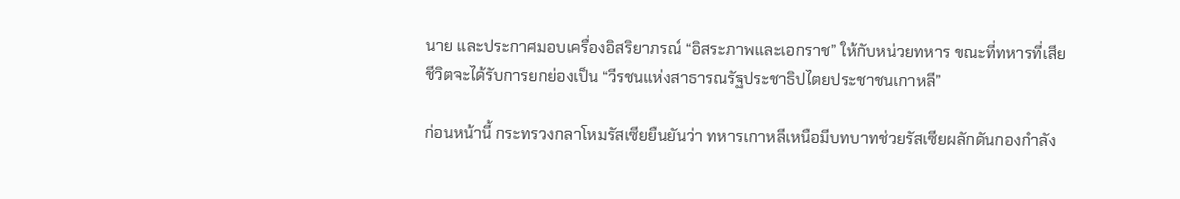นาย และประกาศมอบเครื่องอิสริยาภรณ์ “อิสระภาพและเอกราช” ให้กับหน่วยทหาร ขณะที่ทหารที่เสียชีวิตจะได้รับการยกย่องเป็น “วีรชนแห่งสาธารณรัฐประชาธิปไตยประชาชนเกาหลี”

ก่อนหน้านี้ กระทรวงกลาโหมรัสเซียยืนยันว่า ทหารเกาหลีเหนือมีบทบาทช่วยรัสเซียผลักดันกองกำลัง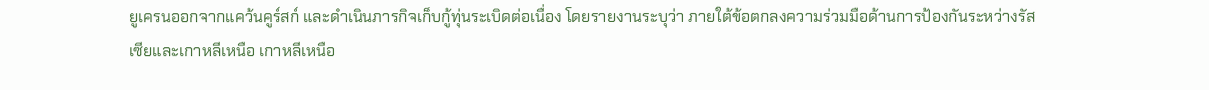ยูเครนออกจากแคว้นคูร์สก์ และดำเนินภารกิจเก็บกู้ทุ่นระเบิดต่อเนื่อง โดยรายงานระบุว่า ภายใต้ข้อตกลงความร่วมมือด้านการป้องกันระหว่างรัสเซียและเกาหลีเหนือ เกาหลีเหนือ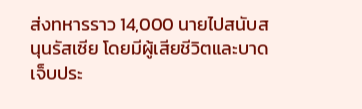ส่งทหารราว 14,000 นายไปสนับสนุนรัสเซีย โดยมีผู้เสียชีวิตและบาดเจ็บประ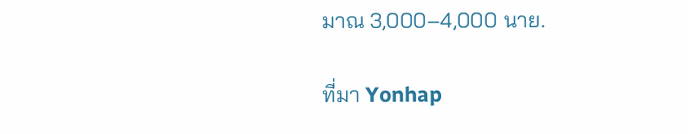มาณ 3,000–4,000 นาย.

ที่มา Yonhap